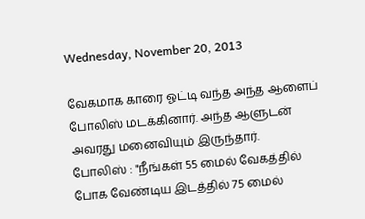Wednesday, November 20, 2013

வேகமாக காரை ஓட்டி வந்த அந்த ஆளைப் போலிஸ் மடக்கினார். அந்த ஆளுடன் அவரது மனைவியும் இருந்தார்.
போலிஸ் : "நீங்கள் 55 மைல் வேகத்தில் போக வேண்டிய இடத்தில் 75 மைல்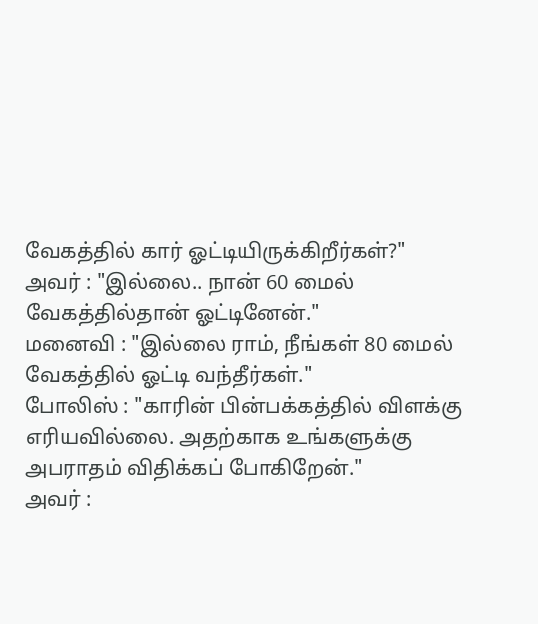வேகத்தில் கார் ஓட்டியிருக்கிறீர்கள்?"
அவர் : "இல்லை.. நான் 60 மைல் வேகத்தில்தான் ஓட்டினேன்."
மனைவி : "இல்லை ராம், நீங்கள் 80 மைல் வேகத்தில் ஓட்டி வந்தீர்கள்."
போலிஸ் : "காரின் பின்பக்கத்தில் விளக்கு எரியவில்லை. அதற்காக உங்களுக்கு அபராதம் விதிக்கப் போகிறேன்."
அவர் :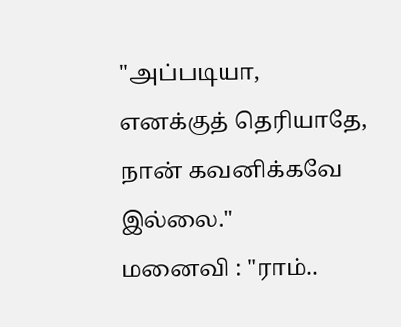"அப்படியா, எனக்குத் தெரியாதே, நான் கவனிக்கவே இல்லை."
மனைவி : "ராம்..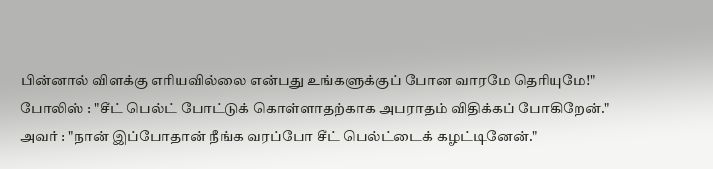பின்னால் விளக்கு எரியவில்லை என்பது உங்களுக்குப் போன வாரமே தெரியுமே!"
போலிஸ் : "சீட் பெல்ட் போட்டுக் கொள்ளாதற்காக அபராதம் விதிக்கப் போகிறேன்."
அவர் : "நான் இப்போதான் நீங்க வரப்போ சீட் பெல்ட்டைக் கழட்டினேன்."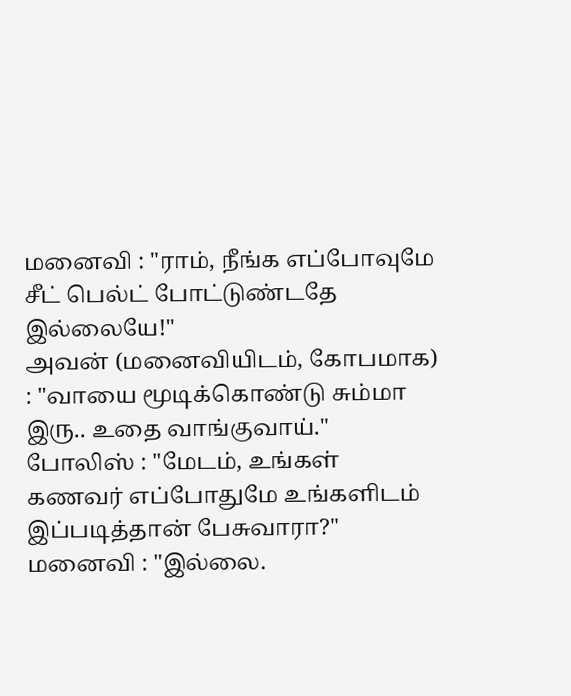மனைவி : "ராம், நீங்க எப்போவுமே சீட் பெல்ட் போட்டுண்டதே இல்லையே!"
அவன் (மனைவியிடம், கோபமாக) : "வாயை மூடிக்கொண்டு சும்மா இரு.. உதை வாங்குவாய்."
போலிஸ் : "மேடம், உங்கள் கணவர் எப்போதுமே உங்களிடம் இப்படித்தான் பேசுவாரா?"
மனைவி : "இல்லை.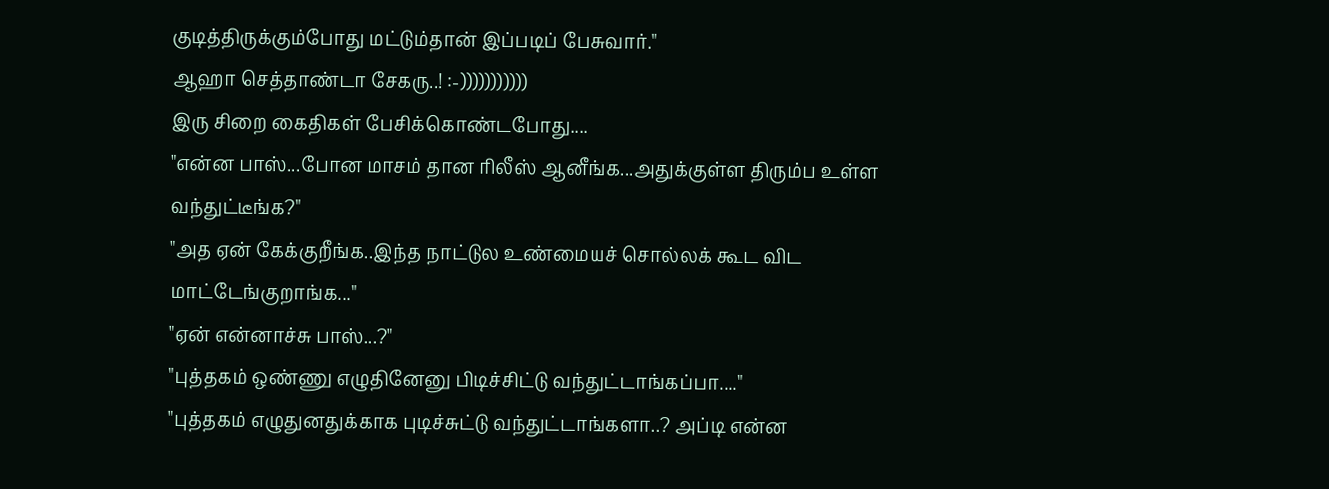குடித்திருக்கும்போது மட்டும்தான் இப்படிப் பேசுவார்."
ஆஹா செத்தாண்டா சேகரு..! :-)))))))))))
இரு சிறை கைதிகள் பேசிக்கொண்டபோது....
"என்ன பாஸ்...போன மாசம் தான ரிலீஸ் ஆனீங்க...அதுக்குள்ள திரும்ப உள்ள வந்துட்டீங்க?"
"அத ஏன் கேக்குறீங்க..இந்த நாட்டுல உண்மையச் சொல்லக் கூட விட மாட்டேங்குறாங்க..."
"ஏன் என்னாச்சு பாஸ்...?"
"புத்தகம் ஒண்ணு எழுதினேனு பிடிச்சிட்டு வந்துட்டாங்கப்பா...."
"புத்தகம் எழுதுனதுக்காக புடிச்சுட்டு வந்துட்டாங்களா..? அப்டி என்ன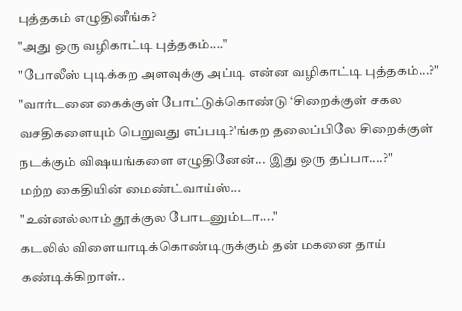புத்தகம் எழுதினீங்க?
"அது ஒரு வழிகாட்டி புத்தகம்...."
"போலீஸ் புடிக்கற அளவுக்கு அப்டி என்ன வழிகாட்டி புத்தகம்...?"
"வார்டனை கைக்குள் போட்டுக்கொண்டு ‘சிறைக்குள் சகல வசதிகளையும் பெறுவது எப்படி?'ங்கற தலைப்பிலே சிறைக்குள் நடக்கும் விஷயங்களை எழுதினேன்... இது ஒரு தப்பா....?"
மற்ற கைதியின் மைண்ட்வாய்ஸ்...
"உன்னல்லாம் தூக்குல போடனும்டா...."
கடலில் விளையாடிக்கொண்டிருக்கும் தன் மகனை தாய் கண்டிக்கிறாள்..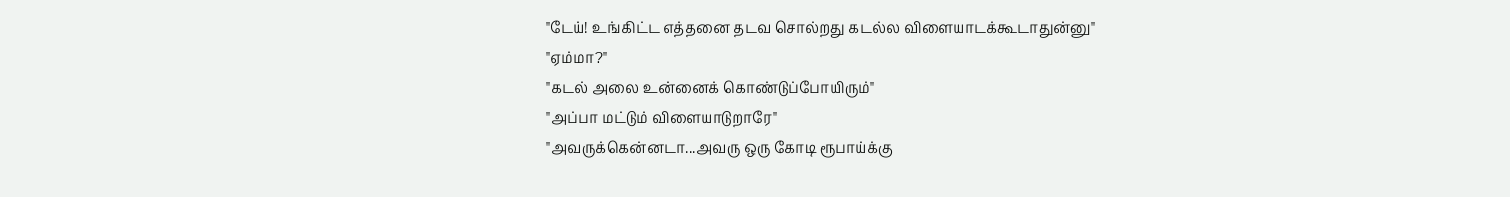"டேய்! உங்கிட்ட எத்தனை தடவ சொல்றது கடல்ல விளையாடக்கூடாதுன்னு"
"ஏம்மா?"
"கடல் அலை உன்னைக் கொண்டுப்போயிரும்"
"அப்பா மட்டும் விளையாடுறாரே"
"அவருக்கென்னடா...அவரு ஒரு கோடி ரூபாய்க்கு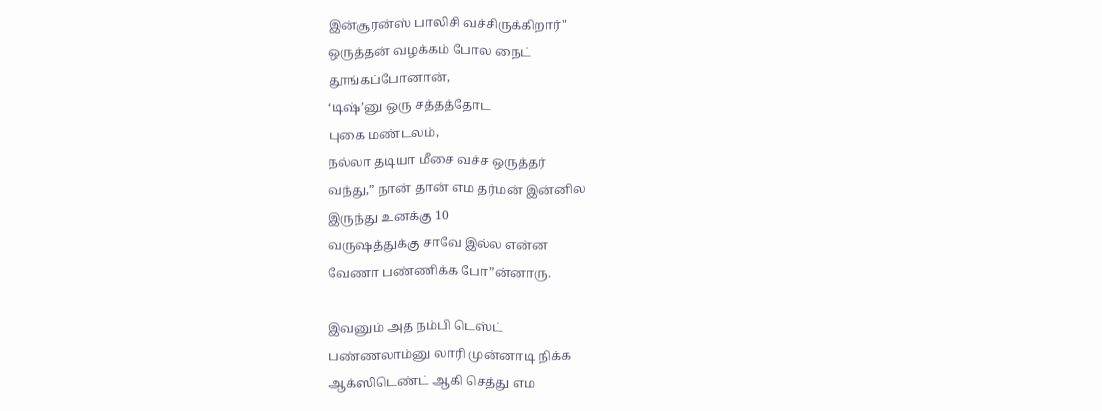இன்சூரன்ஸ் பாலிசி வச்சிருக்கிறார்"
ஒருத்தன் வழக்கம் போல நைட்
தூங்கப்போனான்,
‘டிஷ்’னு ஒரு சத்தத்தோட
புகை மண்டலம்,
நல்லா தடியா மீசை வச்ச ஒருத்தர்
வந்து,” நான் தான் எம தர்மன் இன்னில
இருந்து உனக்கு 10
வருஷத்துக்கு சாவே இல்ல என்ன
வேணா பண்ணிக்க போ”ன்னாரு.

இவனும் அத நம்பி டெஸ்ட்
பண்ணலாம்னு லாரி முன்னாடி நிக்க
ஆக்ஸிடெண்ட் ஆகி செத்து எம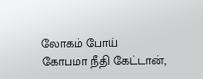லோகம் போய்
கோபமா நீதி கேட்டான்,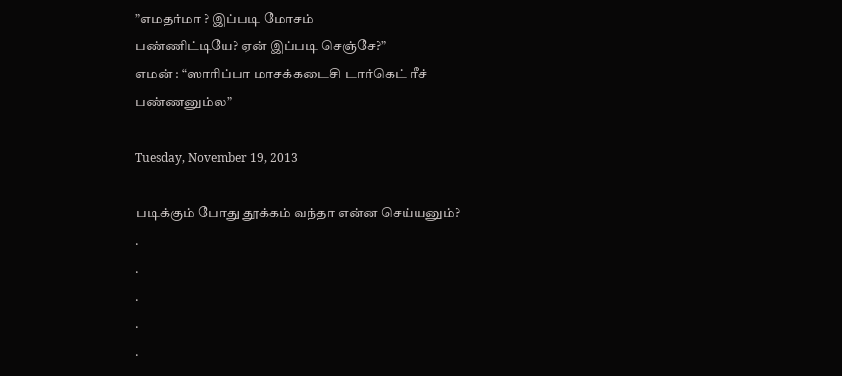”எமதர்மா ? இப்படி மோசம்
பண்ணிட்டியே? ஏன் இப்படி செஞ்சே?”
எமன் : “ஸாரிப்பா மாசக்கடைசி டார்கெட் ரீச்
பண்ணனும்ல”

Tuesday, November 19, 2013

படிக்கும் போது தூக்கம் வந்தா என்ன செய்யனும்?
.
.
.
.
.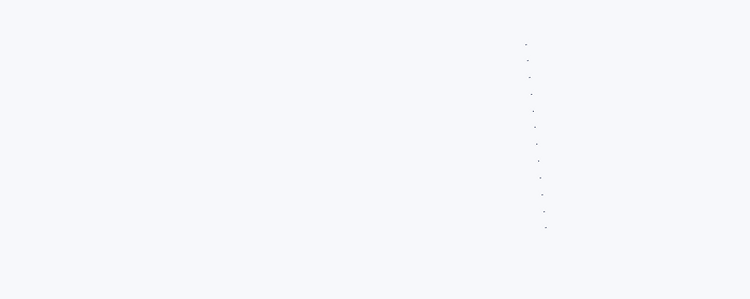.
.
.
.
.
.
.
.
.
.
.
.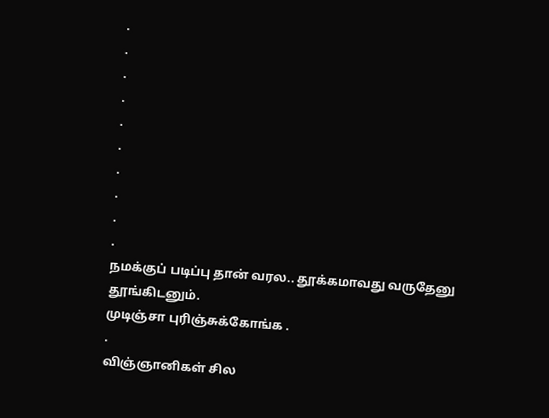.
.
.
.
.
.
.
.
.
.
நமக்குப் படிப்பு தான் வரல.. தூக்கமாவது வருதேனு தூங்கிடனும்.
முடிஞ்சா புரிஞ்சுக்கோங்க .
.
விஞ்ஞானிகள் சில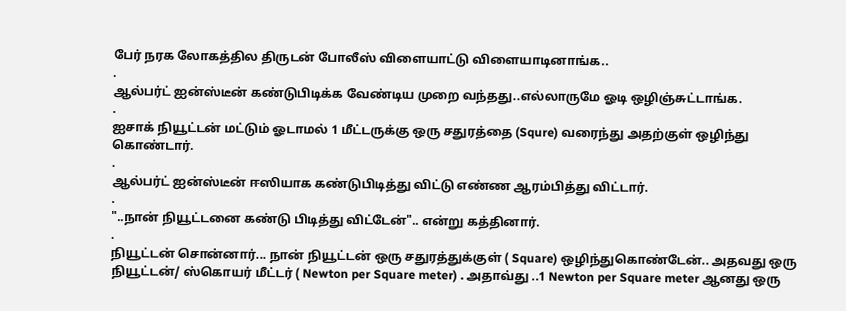பேர் நரக லோகத்தில திருடன் போலீஸ் விளையாட்டு விளையாடினாங்க..
.
ஆல்பர்ட் ஐன்ஸ்டீன் கண்டுபிடிக்க வேண்டிய முறை வந்தது..எல்லாருமே ஓடி ஒழிஞ்சுட்டாங்க.
.
ஐசாக் நியூட்டன் மட்டும் ஓடாமல் 1 மீட்டருக்கு ஒரு சதுரத்தை (Squre) வரைந்து அதற்குள் ஒழிந்து கொண்டார்.
.
ஆல்பர்ட் ஐன்ஸ்டீன் ஈஸியாக கண்டுபிடித்து விட்டு எண்ண ஆரம்பித்து விட்டார்.
.
"..நான் நியூட்டனை கண்டு பிடித்து விட்டேன்".. என்று கத்தினார்.
.
நியூட்டன் சொன்னார்... நான் நியூட்டன் ஒரு சதுரத்துக்குள் ( Square) ஒழிந்துகொண்டேன்.. அதவது ஒரு நியூட்டன்/ ஸ்கொயர் மீட்டர் ( Newton per Square meter) . அதாவ்து ..1 Newton per Square meter ஆனது ஒரு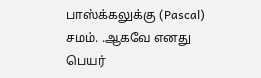பாஸ்க்கலுக்கு (Pascal) சமம். .ஆகவே எனது பெயர்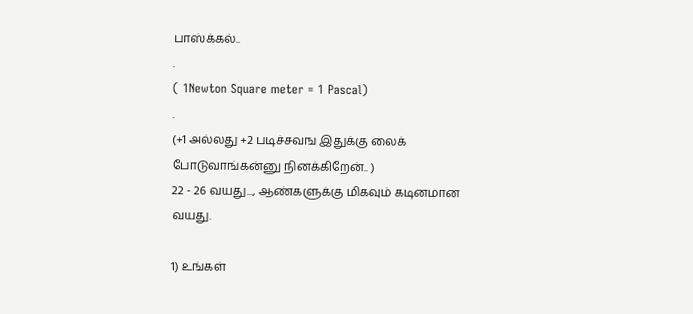பாஸ்க்கல்..
.
( 1Newton Square meter = 1 Pascal)
.
(+1 அல்லது +2 படிச்சவங இதுக்கு லைக் போடுவாங்கன்னு நினக்கிறேன்.. )
22 - 26 வயது..., ஆண்களுக்கு மிகவும் கடினமான வயது.

1) உங்கள்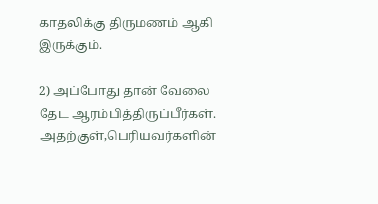காதலிக்கு திருமணம் ஆகி இருக்கும்.

2) அப்போது தான் வேலை தேட ஆரம்பித்திருப்பீர்கள். அதற்குள்,பெரியவர்களின்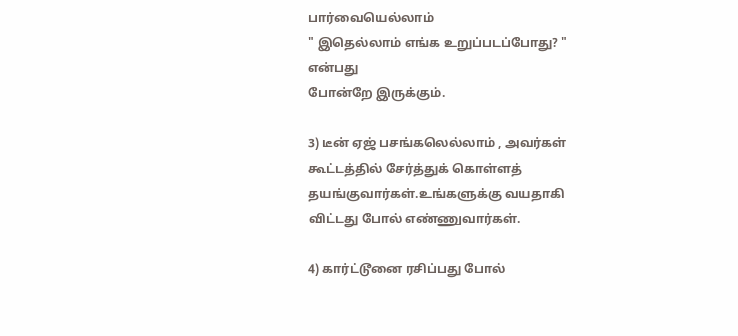பார்வையெல்லாம்
" இதெல்லாம் எங்க உறுப்படப்போது? " என்பது
போன்றே இருக்கும்.

3) டீன் ஏஜ் பசங்கலெல்லாம் , அவர்கள் கூட்டத்தில் சேர்த்துக் கொள்ளத் தயங்குவார்கள்.உங்களுக்கு வயதாகி விட்டது போல் எண்ணுவார்கள்.

4) கார்ட்டூனை ரசிப்பது போல்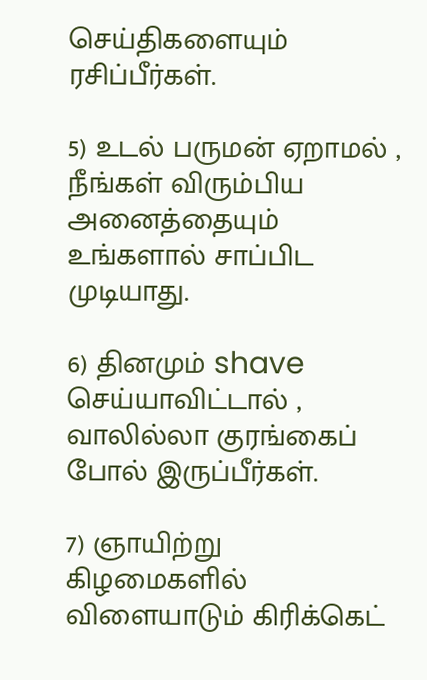செய்திகளையும்
ரசிப்பீர்கள்.

5) உடல் பருமன் ஏறாமல் , நீங்கள் விரும்பிய அனைத்தையும் உங்களால் சாப்பிட முடியாது.

6) தினமும் shave செய்யாவிட்டால் , வாலில்லா குரங்கைப் போல் இருப்பீர்கள்.

7) ஞாயிற்று கிழமைகளில் விளையாடும் கிரிக்கெட்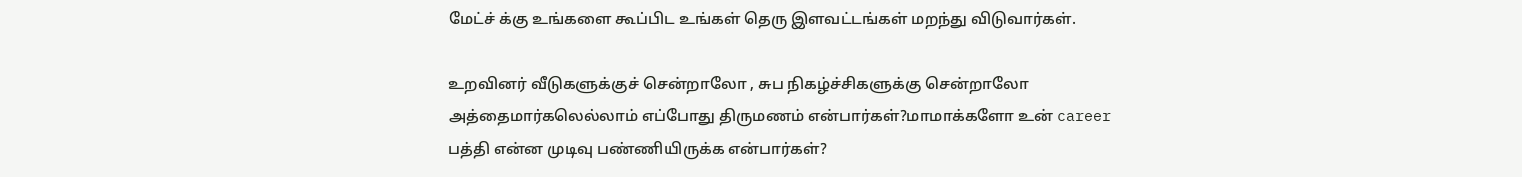மேட்ச் க்கு உங்களை கூப்பிட உங்கள் தெரு இளவட்டங்கள் மறந்து விடுவார்கள்.

உறவினர் வீடுகளுக்குச் சென்றாலோ , சுப நிகழ்ச்சிகளுக்கு சென்றாலோ அத்தைமார்கலெல்லாம் எப்போது திருமணம் என்பார்கள்?மாமாக்களோ உன் career பத்தி என்ன முடிவு பண்ணியிருக்க என்பார்கள்?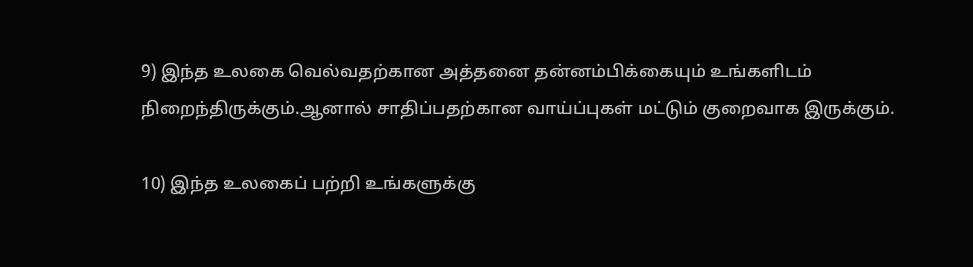9) இந்த உலகை வெல்வதற்கான அத்தனை தன்னம்பிக்கையும் உங்களிடம் நிறைந்திருக்கும்.ஆனால் சாதிப்பதற்கான வாய்ப்புகள் மட்டும் குறைவாக இருக்கும்.

10) இந்த உலகைப் பற்றி உங்களுக்கு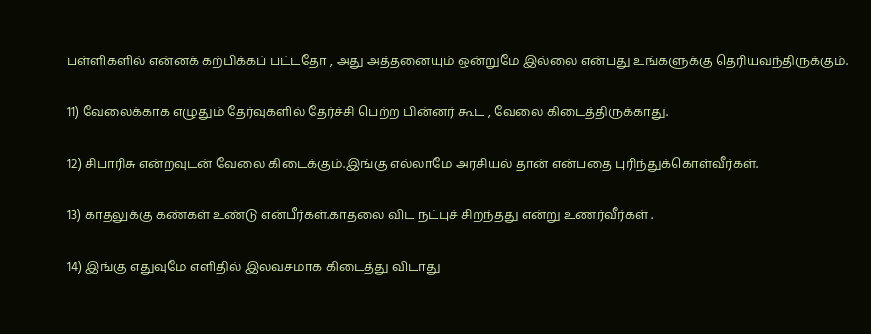பள்ளிகளில் என்னக் கற்பிக்கப் பட்டதோ , அது அத்தனையும் ஒன்றுமே இல்லை என்பது உங்களுக்கு தெரியவந்திருக்கும்.

11) வேலைக்காக எழுதும் தேர்வுகளில் தேர்ச்சி பெற்ற பின்னர் கூட , வேலை கிடைத்திருக்காது.

12) சிபாரிசு என்றவுடன் வேலை கிடைக்கும்.இங்கு எல்லாமே அரசியல் தான் என்பதை புரிந்துக்கொள்வீர்கள்.

13) காதலுக்கு கண்கள் உண்டு என்பீர்கள்.காதலை விட நட்புச் சிறந்தது என்று உணர்வீர்கள் .

14) இங்கு எதுவுமே எளிதில் இலவசமாக கிடைத்து விடாது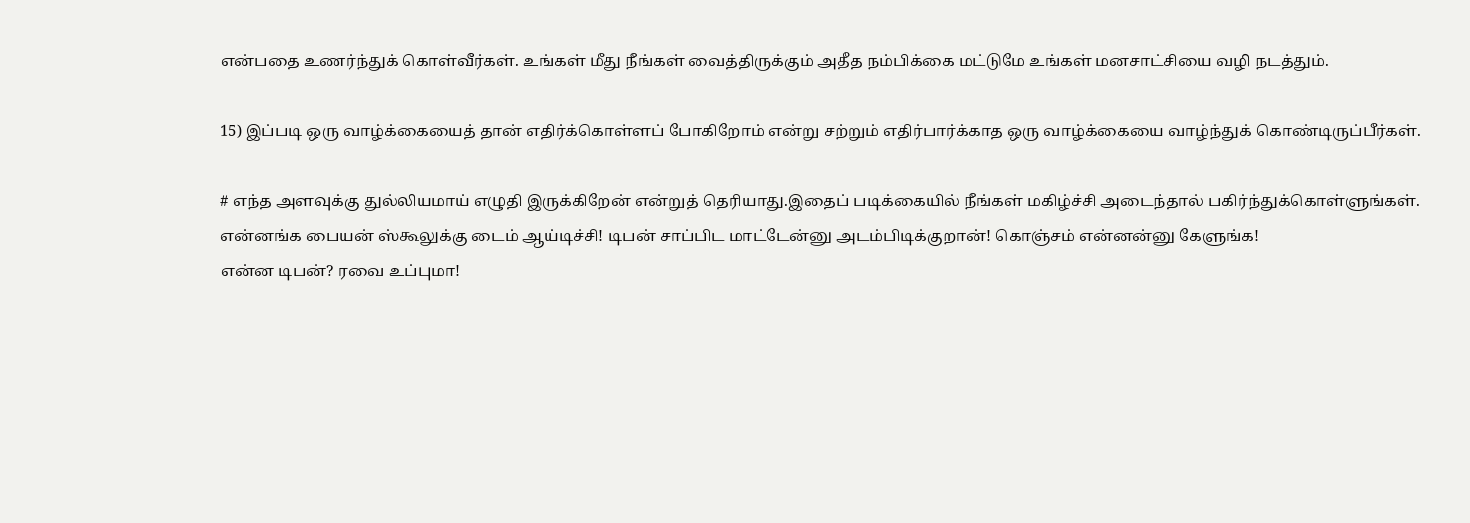என்பதை உணர்ந்துக் கொள்வீர்கள். உங்கள் மீது நீங்கள் வைத்திருக்கும் அதீத நம்பிக்கை மட்டுமே உங்கள் மனசாட்சியை வழி நடத்தும்.

15) இப்படி ஒரு வாழ்க்கையைத் தான் எதிர்க்கொள்ளப் போகிறோம் என்று சற்றும் எதிர்பார்க்காத ஒரு வாழ்க்கையை வாழ்ந்துக் கொண்டிருப்பீர்கள்.

# எந்த அளவுக்கு துல்லியமாய் எழுதி இருக்கிறேன் என்றுத் தெரியாது.இதைப் படிக்கையில் நீங்கள் மகிழ்ச்சி அடைந்தால் பகிர்ந்துக்கொள்ளுங்கள்.
என்னங்க பையன் ஸ்கூலுக்கு டைம் ஆய்டிச்சி! டிபன் சாப்பிட மாட்டேன்னு அடம்பிடிக்குறான்! கொஞ்சம் என்னன்னு கேளுங்க!
என்ன டிபன்? ரவை உப்புமா!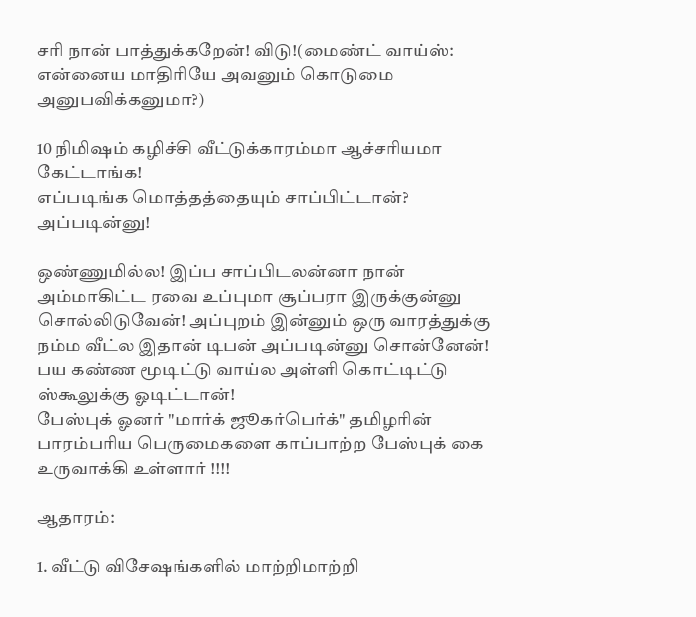சரி நான் பாத்துக்கறேன்! விடு!(மைண்ட் வாய்ஸ்: என்னைய மாதிரியே அவனும் கொடுமை அனுபவிக்கனுமா?)

10 நிமிஷம் கழிச்சி வீட்டுக்காரம்மா ஆச்சரியமா கேட்டாங்க!
எப்படிங்க மொத்தத்தையும் சாப்பிட்டான்? அப்படின்னு!

ஒண்ணுமில்ல! இப்ப சாப்பிடலன்னா நான் அம்மாகிட்ட ரவை உப்புமா சூப்பரா இருக்குன்னு சொல்லிடுவேன்! அப்புறம் இன்னும் ஒரு வாரத்துக்கு நம்ம வீட்ல இதான் டிபன் அப்படின்னு சொன்னேன்!
பய கண்ண மூடிட்டு வாய்ல அள்ளி கொட்டிட்டு ஸ்கூலுக்கு ஓடிட்டான்!
பேஸ்புக் ஓனர் "மார்க் ஜூகர்பெர்க்" தமிழரின் பாரம்பரிய பெருமைகளை காப்பாற்ற பேஸ்புக் கை உருவாக்கி உள்ளார் !!!!

ஆதாரம்:

1. வீட்டு விசேஷங்களில் மாற்றிமாற்றி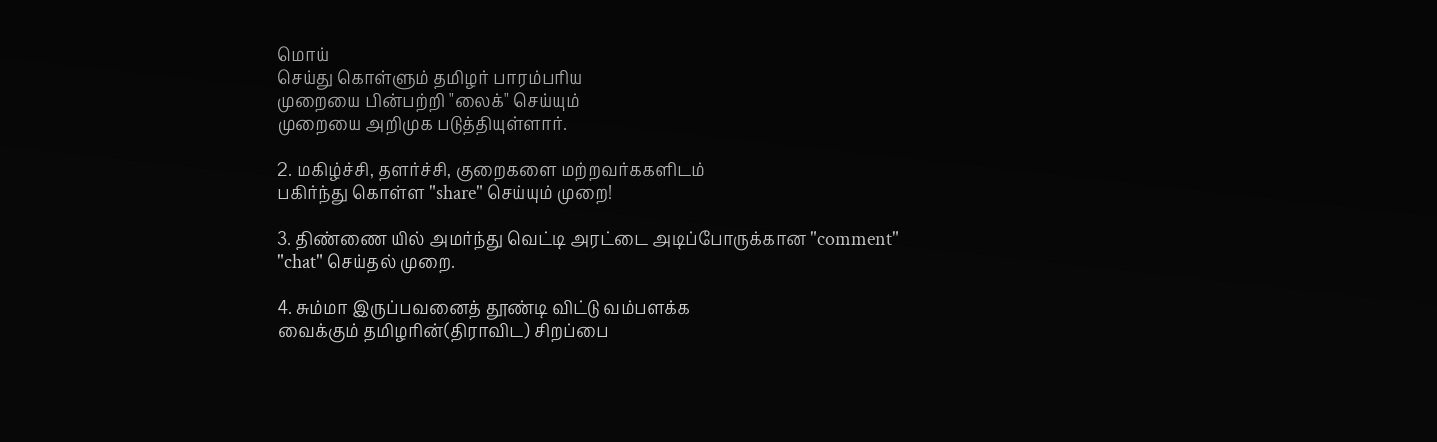மொய்
செய்து கொள்ளும் தமிழர் பாரம்பரிய
முறையை பின்பற்றி "லைக்" செய்யும்
முறையை அறிமுக படுத்தியுள்ளார்.

2. மகிழ்ச்சி, தளர்ச்சி, குறைகளை மற்றவர்ககளிடம்
பகிர்ந்து கொள்ள "share" செய்யும் முறை!

3. திண்ணை யில் அமர்ந்து வெட்டி அரட்டை அடிப்போருக்கான "comment" "chat" செய்தல் முறை.

4. சும்மா இருப்பவனைத் தூண்டி விட்டு வம்பளக்க
வைக்கும் தமிழரின்(திராவிட) சிறப்பை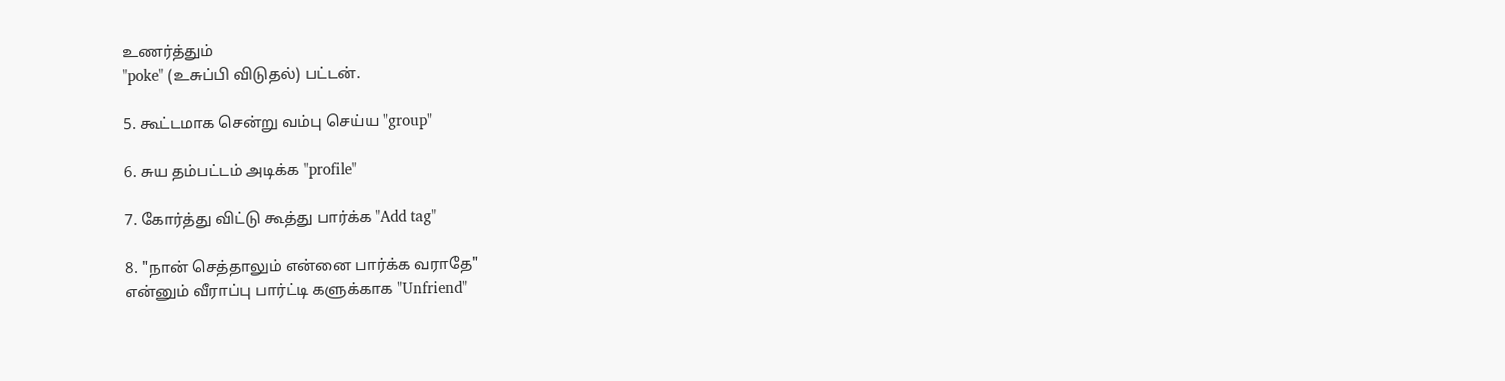உணர்த்தும்
"poke" (உசுப்பி விடுதல்) பட்டன்.

5. கூட்டமாக சென்று வம்பு செய்ய "group"

6. சுய தம்பட்டம் அடிக்க "profile"

7. கோர்த்து விட்டு கூத்து பார்க்க "Add tag"

8. "நான் செத்தாலும் என்னை பார்க்க வராதே"
என்னும் வீராப்பு பார்ட்டி களுக்காக "Unfriend"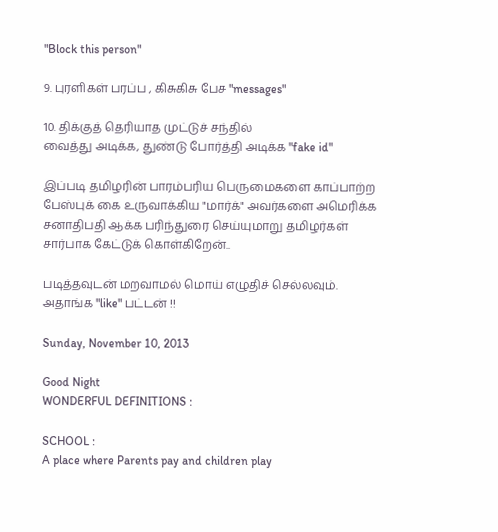"Block this person"

9. புரளிகள் பரப்ப , கிசுகிசு பேச "messages"

10. திக்குத் தெரியாத முட்டுச் சந்தில்
வைத்து அடிக்க, துண்டு போர்த்தி அடிக்க "fake id"

இப்படி தமிழரின் பாரம்பரிய பெருமைகளை காப்பாற்ற பேஸ்புக் கை உருவாக்கிய "மார்க்" அவர்களை அமெரிக்க சனாதிபதி ஆக்க பரிந்துரை செய்யுமாறு தமிழர்கள் சார்பாக கேட்டுக் கொள்கிறேன்..

படித்தவுடன் மறவாமல் மொய் எழுதிச் செல்லவும்.
அதாங்க "like" பட்டன் !!

Sunday, November 10, 2013

Good Night
WONDERFUL DEFINITIONS :

SCHOOL :
A place where Parents pay and children play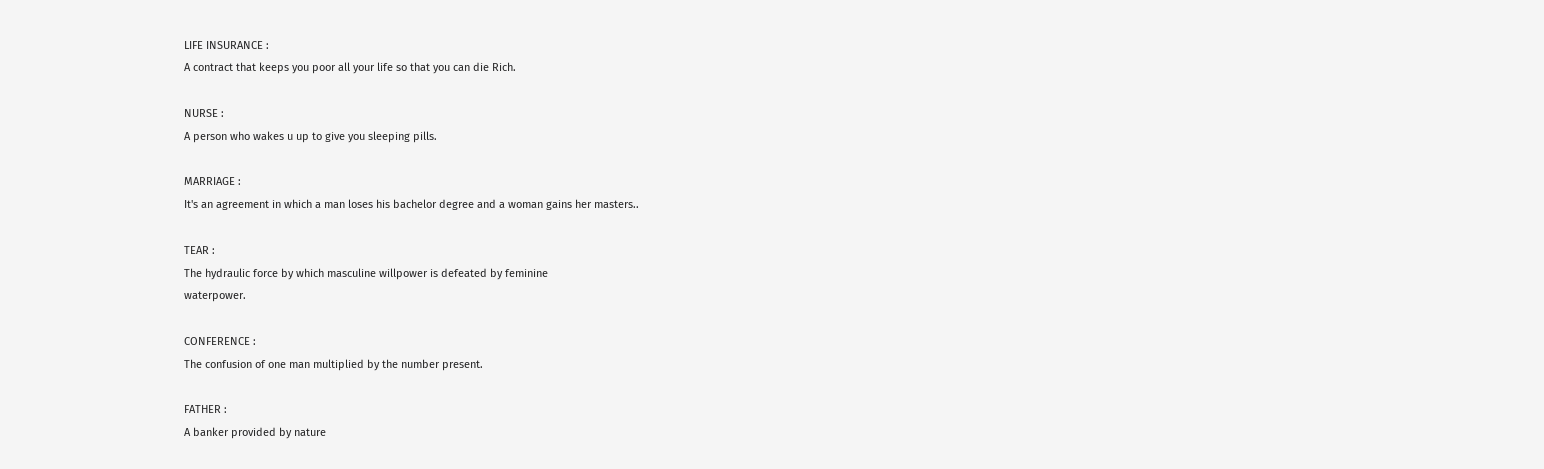LIFE INSURANCE :
A contract that keeps you poor all your life so that you can die Rich.

NURSE :
A person who wakes u up to give you sleeping pills.

MARRIAGE :
It's an agreement in which a man loses his bachelor degree and a woman gains her masters..

TEAR :
The hydraulic force by which masculine willpower is defeated by feminine
waterpower.

CONFERENCE :
The confusion of one man multiplied by the number present.

FATHER :
A banker provided by nature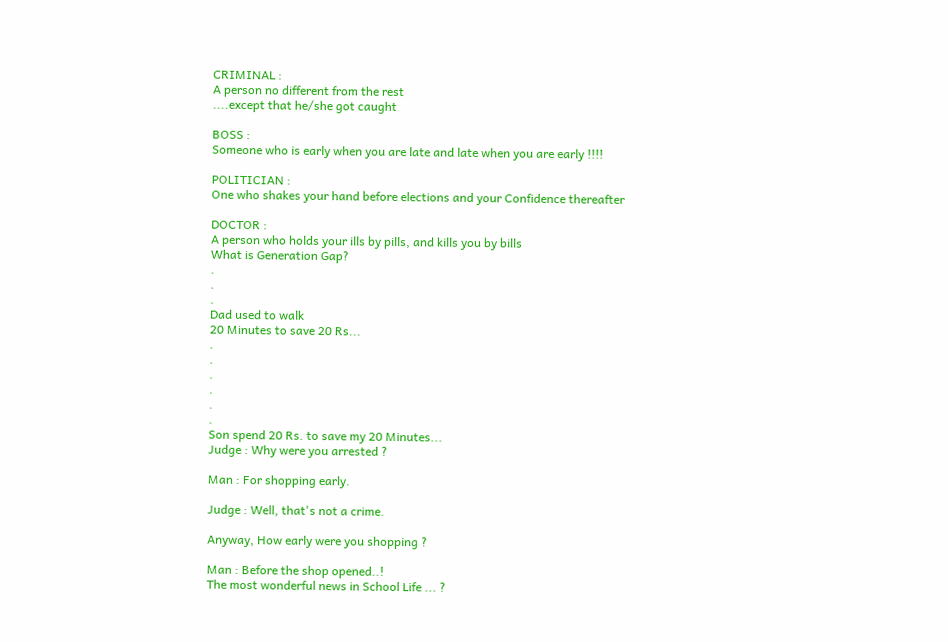CRIMINAL :
A person no different from the rest
....except that he/she got caught

BOSS :
Someone who is early when you are late and late when you are early !!!!

POLITICIAN :
One who shakes your hand before elections and your Confidence thereafter

DOCTOR :
A person who holds your ills by pills, and kills you by bills
What is Generation Gap?
.
.
.
Dad used to walk
20 Minutes to save 20 Rs...
.
.
.
.
.
.
Son spend 20 Rs. to save my 20 Minutes...
Judge : Why were you arrested ?

Man : For shopping early.

Judge : Well, that's not a crime.

Anyway, How early were you shopping ?

Man : Before the shop opened..!
The most wonderful news in School Life ... ?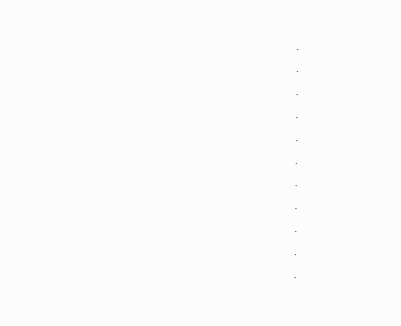.
.
.
.
.
.
.
.
.
.
.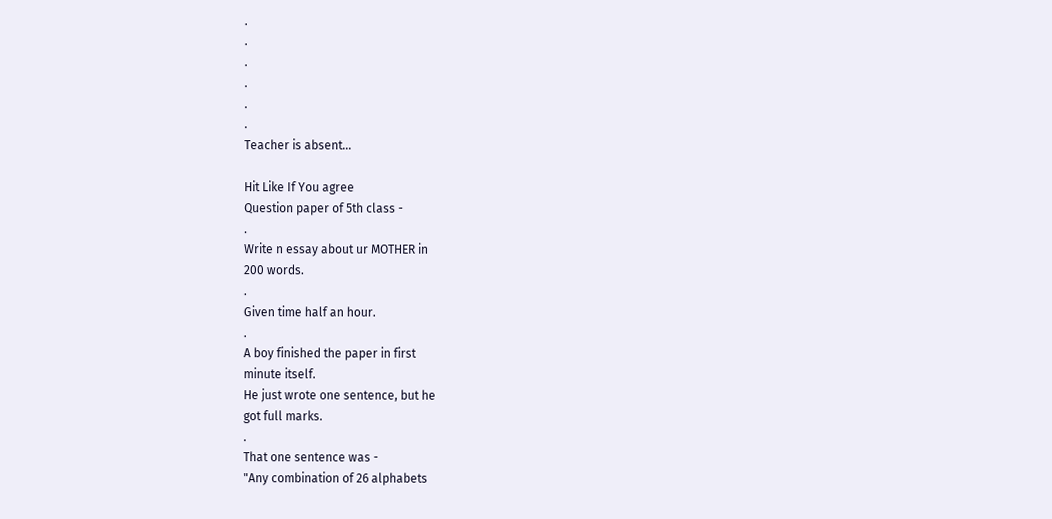.
.
.
.
.
.
Teacher is absent...

Hit Like If You agree
Question paper of 5th class -
.
Write n essay about ur MOTHER in
200 words.
.
Given time half an hour.
.
A boy finished the paper in first
minute itself.
He just wrote one sentence, but he
got full marks.
.
That one sentence was -
"Any combination of 26 alphabets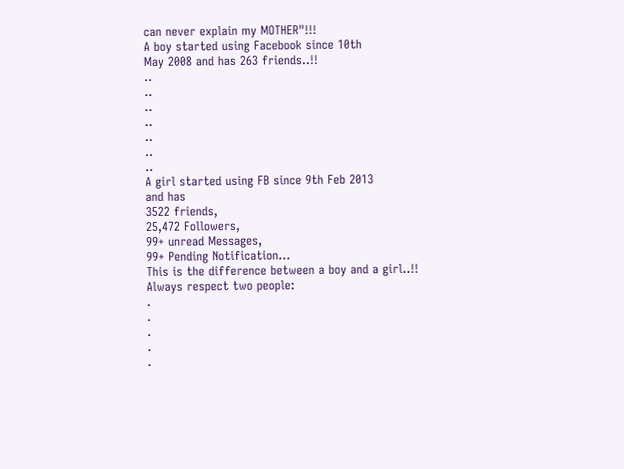can never explain my MOTHER"!!!
A boy started using Facebook since 10th
May 2008 and has 263 friends..!!
..
..
..
..
..
..
..
A girl started using FB since 9th Feb 2013
and has
3522 friends,
25,472 Followers,
99+ unread Messages,
99+ Pending Notification...
This is the difference between a boy and a girl..!!
Always respect two people:
.
.
.
.
.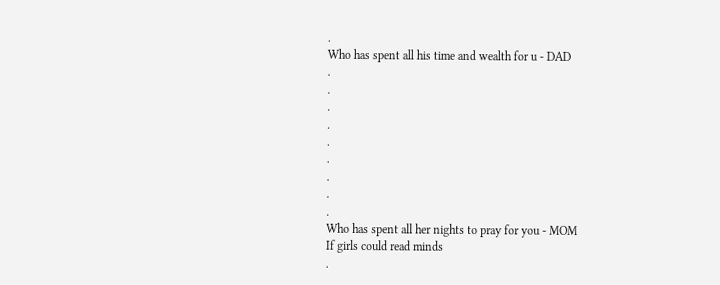.
Who has spent all his time and wealth for u - DAD
.
.
.
.
.
.
.
.
.
Who has spent all her nights to pray for you - MOM
If girls could read minds
.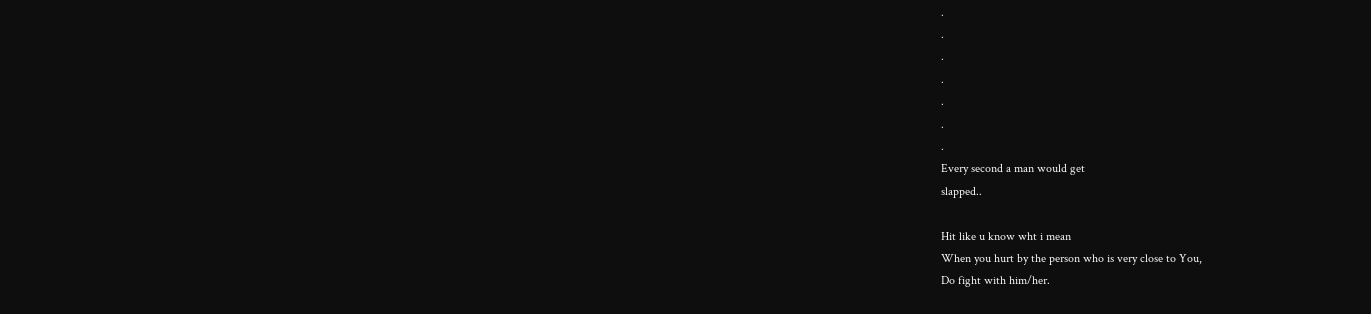.
.
.
.
.
.
.
Every second a man would get
slapped..

Hit like u know wht i mean
When you hurt by the person who is very close to You,
Do fight with him/her.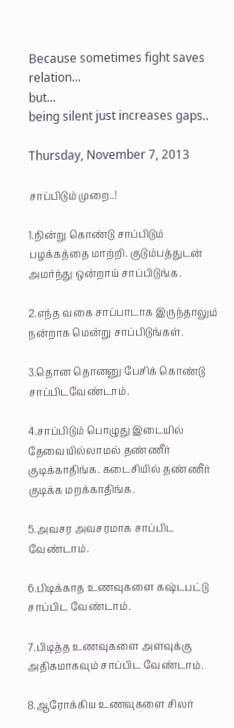Because sometimes fight saves
relation...
but...
being silent just increases gaps..

Thursday, November 7, 2013

சாப்பிடும் முறை..!

1.நின்று கொண்டு சாப்பிடும் பழக்கத்தை மாற்றி. குடும்பத்துடன் அமர்ந்து ஒன்றாய் சாப்பிடுங்க.

2.எந்த வகை சாப்பாடாக இருந்தாலும் நன்றாக மென்று சாப்பிடுங்கள்.

3.தொன தொனனு பேசிக் கொண்டு சாப்பிடவேண்டாம்.

4.சாப்பிடும் பொழுது இடையில் தேவையில்லாமல் தண்ணீர் குடிக்காதிங்க. கடைசியில் தண்ணீர் குடிக்க மறக்காதிங்க.

5.அவசர அவசரமாக சாப்பிட வேண்டாம்.

6.பிடிக்காத உணவுகளை கஷ்டபட்டு சாப்பிட வேண்டாம்.

7.பிடித்த உணவுகளை அளவுக்கு அதிகமாகவும் சாப்பிட வேண்டாம்.

8.ஆரோக்கிய உணவுகளை சிலர்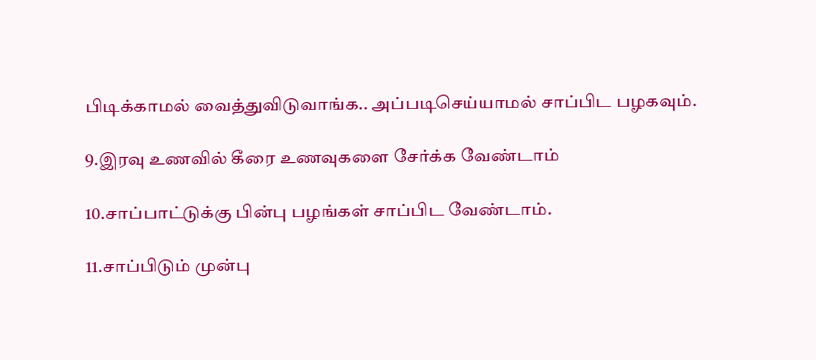பிடிக்காமல் வைத்துவிடுவாங்க.. அப்படிசெய்யாமல் சாப்பிட பழகவும்.

9.இரவு உணவில் கீரை உணவுகளை சேர்க்க வேண்டாம்

10.சாப்பாட்டுக்கு பின்பு பழங்கள் சாப்பிட வேண்டாம்.

11.சாப்பிடும் முன்பு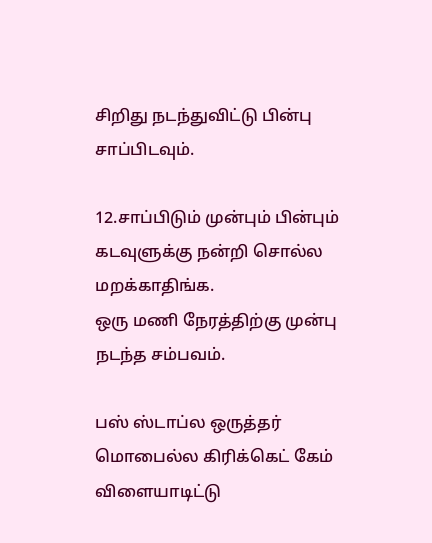சிறிது நடந்துவிட்டு பின்பு சாப்பிடவும்.

12.சாப்பிடும் முன்பும் பின்பும் கடவுளுக்கு நன்றி சொல்ல மறக்காதிங்க.
ஒரு மணி நேரத்திற்கு முன்பு நடந்த சம்பவம்.

பஸ் ஸ்டாப்ல ஒருத்தர் மொபைல்ல கிரிக்கெட் கேம் விளையாடிட்டு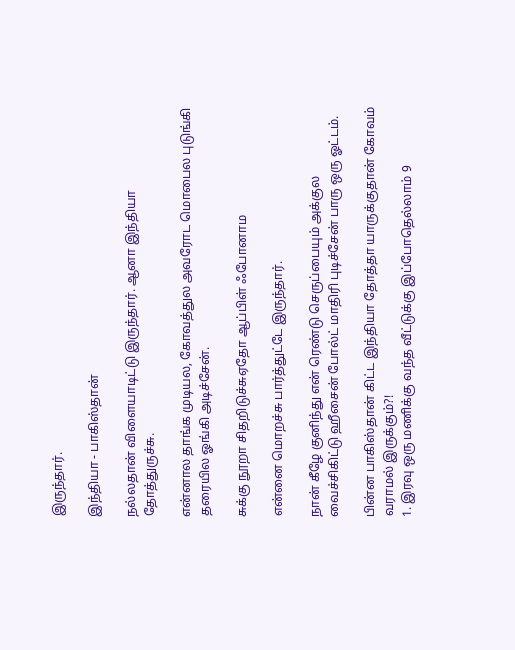இருந்தார்.

இந்தியா - பாகிஸ்தான்

நல்லதான் விளையாடிட்டு இருந்தார். ஆனா இந்தியா தோத்துருச்சு.

என்னால தாங்க முடியல, கோவத்துல அவரோட மொபைல புடுங்கி தரையில ஓங்கி அடிச்சேன்.

சுக்கு நூறா சிதறிடுச்சுஏதோ ஆப்பிள் ஃபோனாம

என்னை மொறச்சு பார்த்துட்டே இருந்தார்.

நான் கீழே குனிந்து என் ரெண்டு செருப்பையும் அக்குல வைச்சிகிட்டு ஹீசைன் போல்ட் மாதிரி புடிச்சேன் பாரு ஒரு ஓட்டம்.

பின்ன பாகிஸ்தான் கிட்ட இந்தியா தோத்தா யாருக்குதான் கோவம் வராமல் இருக்கும்?!
1. இரவு ஒரு மணிக்கு வந்த வீட்டுக்கு இப்போதெல்லாம் 9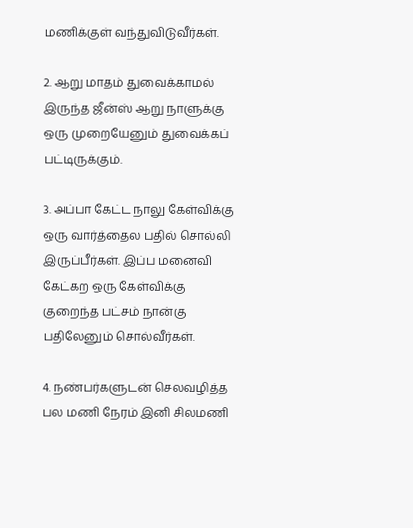மணிக்குள் வந்துவிடுவீர்கள்.

2. ஆறு மாதம் துவைக்காமல் இருந்த ஜீன்ஸ் ஆறு நாளுக்கு ஒரு முறையேனும் துவைக்கப் பட்டிருக்கும்.

3. அப்பா கேட்ட நாலு கேள்விக்கு ஒரு வார்த்தைல பதில் சொல்லி இருப்பீர்கள். இப்ப மனைவி கேட்கற ஒரு கேள்விக்கு குறைந்த பட்சம் நான்கு பதிலேனும் சொல்வீர்கள்.

4. நண்பர்களுடன் செலவழித்த பல மணி நேரம் இனி சிலமணி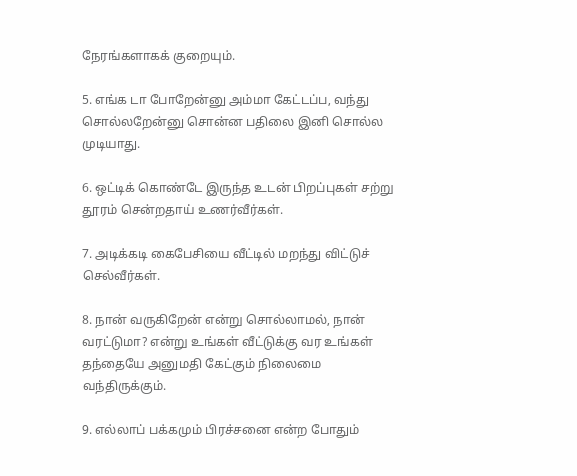நேரங்களாகக் குறையும்.

5. எங்க டா போறேன்னு அம்மா கேட்டப்ப, வந்து சொல்லறேன்னு சொன்ன பதிலை இனி சொல்ல முடியாது.

6. ஒட்டிக் கொண்டே இருந்த உடன் பிறப்புகள் சற்று தூரம் சென்றதாய் உணர்வீர்கள்.

7. அடிக்கடி கைபேசியை வீட்டில் மறந்து விட்டுச் செல்வீர்கள்.

8. நான் வருகிறேன் என்று சொல்லாமல், நான் வரட்டுமா? என்று உங்கள் வீட்டுக்கு வர உங்கள் தந்தையே அனுமதி கேட்கும் நிலைமை வந்திருக்கும்.

9. எல்லாப் பக்கமும் பிரச்சனை என்ற போதும்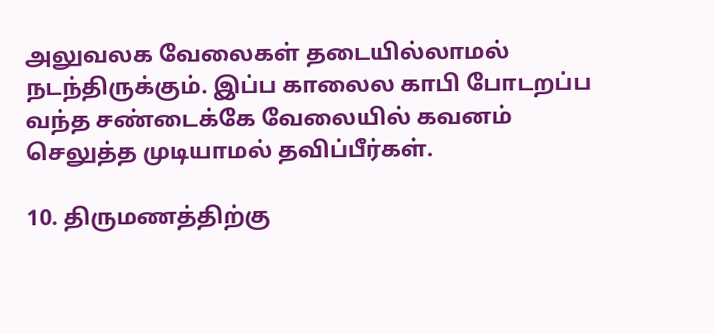அலுவலக வேலைகள் தடையில்லாமல் நடந்திருக்கும். இப்ப காலைல காபி போடறப்ப வந்த சண்டைக்கே வேலையில் கவனம் செலுத்த முடியாமல் தவிப்பீர்கள்.

10. திருமணத்திற்கு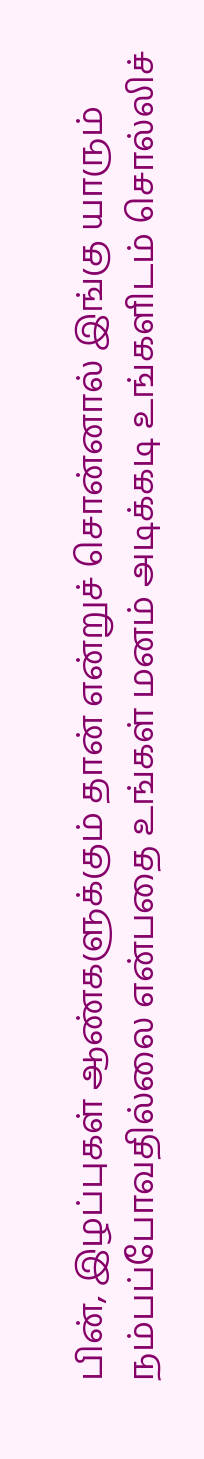பின், இழப்புகள் ஆண்களுக்கும் தான் என்றுச் சொன்னால் இங்கு யாரும் நம்பப்போவதில்லை என்பதை உங்கள் மனம் அடிக்கடி உங்களிடம் சொல்லிச்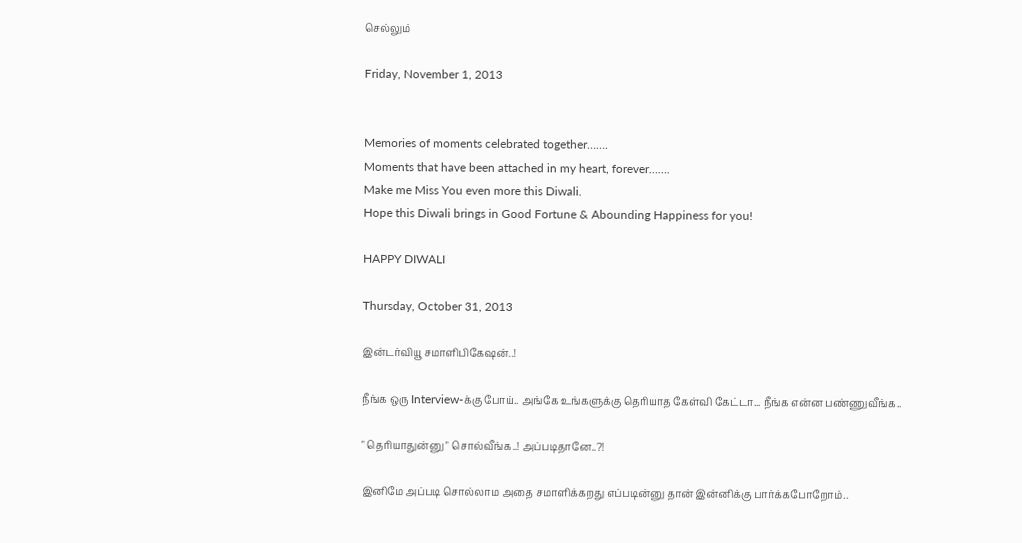செல்லும்

Friday, November 1, 2013


Memories of moments celebrated together…….
Moments that have been attached in my heart, forever…….
Make me Miss You even more this Diwali.
Hope this Diwali brings in Good Fortune & Abounding Happiness for you!

HAPPY DIWALI

Thursday, October 31, 2013

இன்டர்வியூ சமாளிபிகேஷன்..!

நீங்க ஒரு Interview-க்கு போய்.. அங்கே உங்களுக்கு தெரியாத கேள்வி கேட்டா... நீங்க என்ன பண்ணுவீங்க..

" தெரியாதுன்னு " சொல்வீங்க..! அப்படிதானே..?!

இனிமே அப்படி சொல்லாம அதை சமாளிக்கறது எப்படின்னு தான் இன்னிக்கு பார்க்கபோறோம்..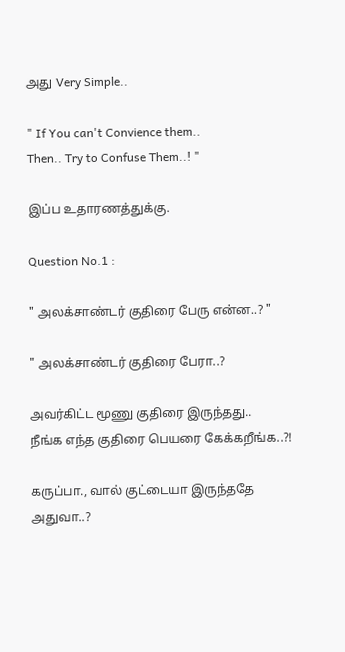அது Very Simple..

" If You can't Convience them..
Then.. Try to Confuse Them..! "

இப்ப உதாரணத்துக்கு.

Question No.1 :

" அலக்சாண்டர் குதிரை பேரு என்ன..? "

" அலக்சாண்டர் குதிரை பேரா..?

அவர்கிட்ட மூணு குதிரை இருந்தது..
நீங்க எந்த குதிரை பெயரை கேக்கறீங்க..?!

கருப்பா., வால் குட்டையா இருந்ததே
அதுவா..?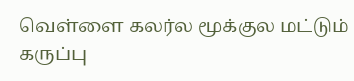வெள்ளை கலர்ல மூக்குல மட்டும்
கருப்பு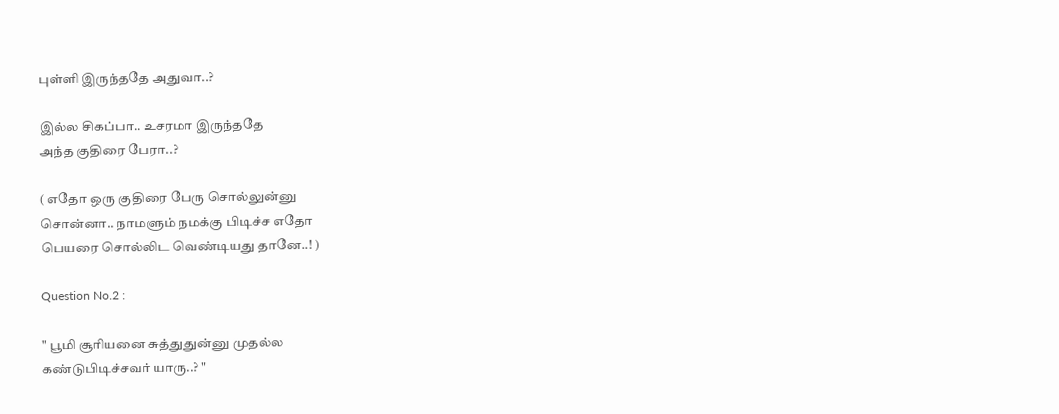புள்ளி இருந்ததே அதுவா..?

இல்ல சிகப்பா.. உசரமா இருந்ததே
அந்த குதிரை பேரா..?

( எதோ ஒரு குதிரை பேரு சொல்லுன்னு
சொன்னா.. நாமளும் நமக்கு பிடிச்ச எதோ
பெயரை சொல்லிட வெண்டியது தானே..! )

Question No.2 :

" பூமி சூரியனை சுத்துதுன்னு முதல்ல
கண்டுபிடிச்சவர் யாரு..? "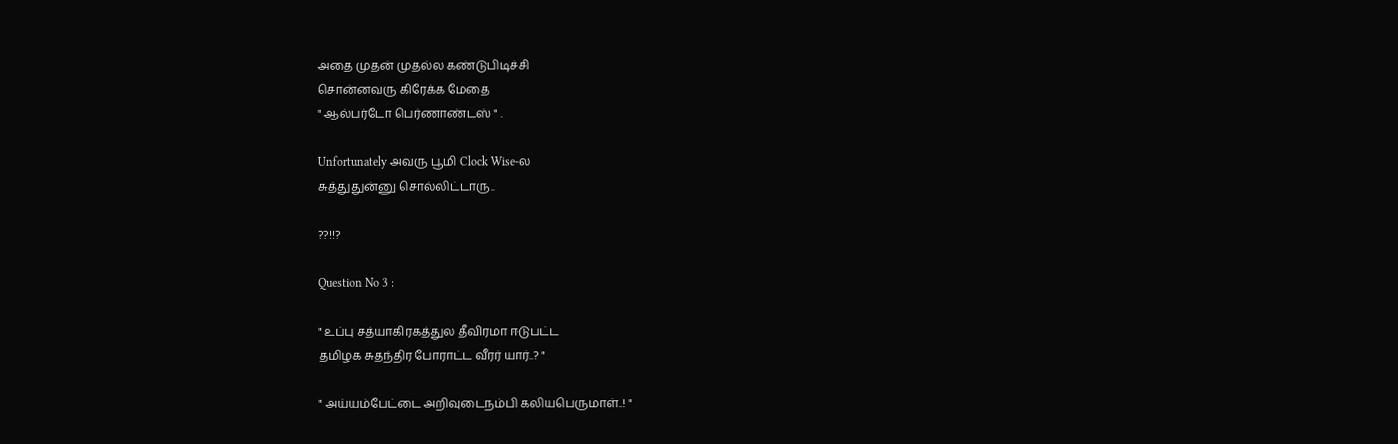அதை முதன் முதல்ல கண்டுபிடிச்சி
சொன்னவரு கிரேக்க மேதை
" ஆல்பர்டோ பெர்ணாண்டஸ் " .

Unfortunately அவரு பூமி Clock Wise-ல
சுத்துதுன்னு சொல்லிட்டாரு..

??!!?

Question No 3 :

" உப்பு சத்யாகிரகத்துல தீவிரமா ஈடுபட்ட
தமிழக சுதந்திர போராட்ட வீரர் யார்..? "

" அய்யம்பேட்டை அறிவுடைநம்பி கலியபெருமாள்..! "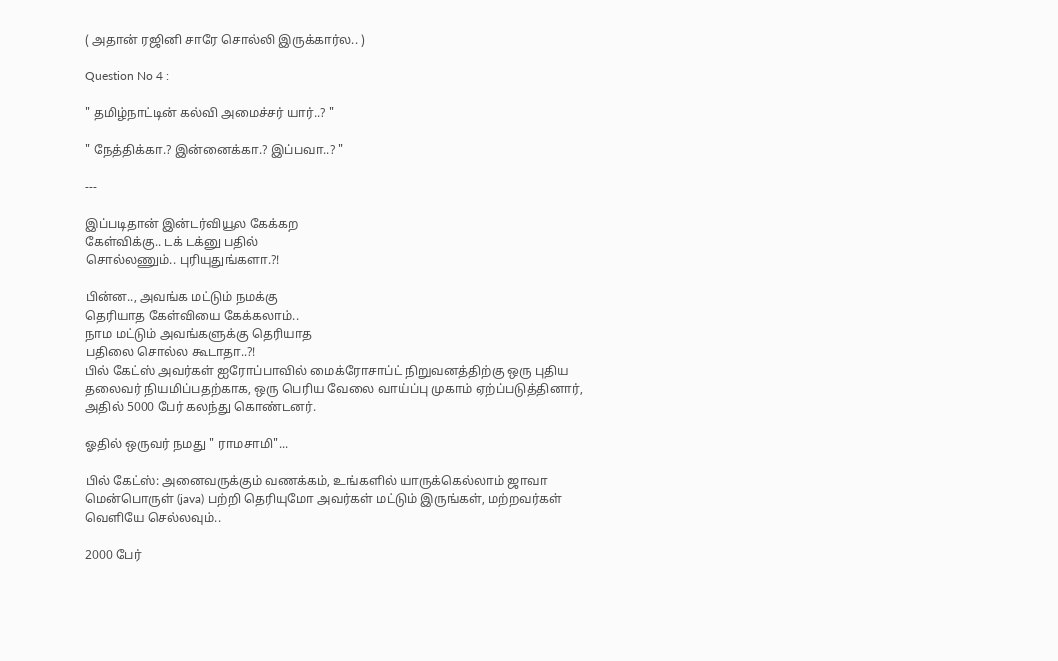( அதான் ரஜினி சாரே சொல்லி இருக்கார்ல.. )

Question No 4 :

" தமிழ்நாட்டின் கல்வி அமைச்சர் யார்..? "

" நேத்திக்கா.? இன்னைக்கா.? இப்பவா..? "

---

இப்படிதான் இன்டர்வியூல கேக்கற
கேள்விக்கு.. டக் டக்னு பதில்
சொல்லணும்.. புரியுதுங்களா.?!

பின்ன.., அவங்க மட்டும் நமக்கு
தெரியாத கேள்வியை கேக்கலாம்..
நாம மட்டும் அவங்களுக்கு தெரியாத
பதிலை சொல்ல கூடாதா..?!
பில் கேட்ஸ் அவர்கள் ஐரோப்பாவில் மைக்ரோசாப்ட் நிறுவனத்திற்கு ஒரு புதிய தலைவர் நியமிப்பதற்காக, ஒரு பெரிய வேலை வாய்ப்பு முகாம் ஏற்ப்படுத்தினார், அதில் 5000 பேர் கலந்து கொண்டனர்.

ஓதில் ஒருவர் நமது " ராமசாமி"...

பில் கேட்ஸ்: அனைவருக்கும் வணக்கம், உங்களில் யாருக்கெல்லாம் ஜாவா மென்பொருள் (java) பற்றி தெரியுமோ அவர்கள் மட்டும் இருங்கள், மற்றவர்கள் வெளியே செல்லவும்..

2000 பேர்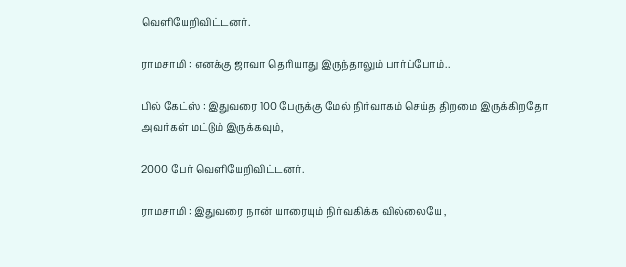வெளியேறிவிட்டனர்.

ராமசாமி : எனக்கு ஜாவா தெரியாது இருந்தாலும் பார்ப்போம்..

பில் கேட்ஸ் : இதுவரை 100 பேருக்கு மேல் நிர்வாகம் செய்த திறமை இருக்கிறதோ அவர்கள் மட்டும் இருக்கவும்,

2000 பேர் வெளியேறிவிட்டனர்.

ராமசாமி : இதுவரை நான் யாரையும் நிர்வகிக்க வில்லையே ,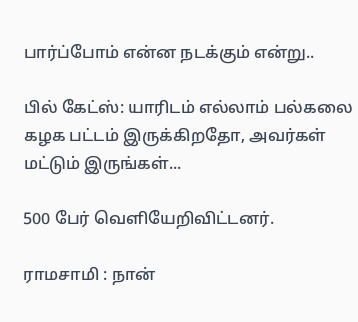பார்ப்போம் என்ன நடக்கும் என்று..

பில் கேட்ஸ்: யாரிடம் எல்லாம் பல்கலை கழக பட்டம் இருக்கிறதோ, அவர்கள் மட்டும் இருங்கள்...

500 பேர் வெளியேறிவிட்டனர்.

ராமசாமி : நான்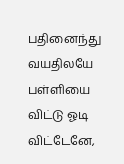பதினைந்து வயதிலயே பள்ளியை விட்டு ஓடி விட்டேனே,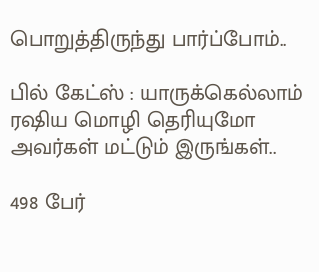பொறுத்திருந்து பார்ப்போம்..

பில் கேட்ஸ் : யாருக்கெல்லாம் ரஷிய மொழி தெரியுமோ அவர்கள் மட்டும் இருங்கள்..

498 பேர்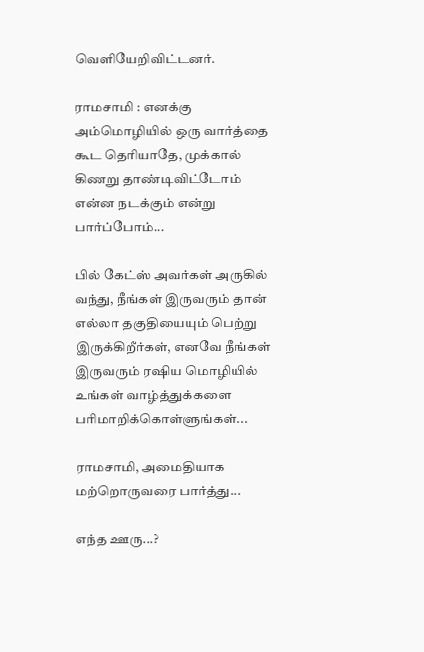வெளியேறிவிட்டனர்.

ராமசாமி : எனக்கு அம்மொழியில் ஒரு வார்த்தை கூட தெரியாதே, முக்கால் கிணறு தாண்டிவிட்டோம் என்ன நடக்கும் என்று பார்ப்போம்...

பில் கேட்ஸ் அவர்கள் அருகில் வந்து, நீங்கள் இருவரும் தான் எல்லா தகுதியையும் பெற்று இருக்கிறீர்கள், எனவே நீங்கள் இருவரும் ரஷிய மொழியில் உங்கள் வாழ்த்துக்களை பரிமாறிக்கொள்ளுங்கள்...

ராமசாமி, அமைதியாக மற்றொருவரை பார்த்து...

எந்த ஊரு...?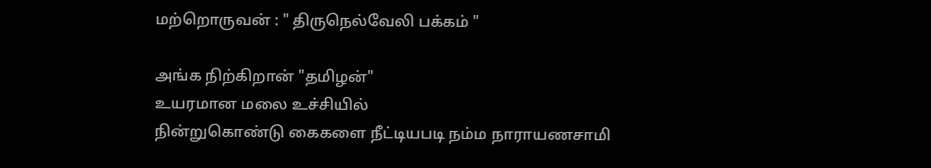மற்றொருவன் : " திருநெல்வேலி பக்கம் "

அங்க நிற்கிறான் "தமிழன்"
உயரமான மலை உச்சியில்
நின்றுகொண்டு கைகளை நீட்டியபடி நம்ம நாராயணசாமி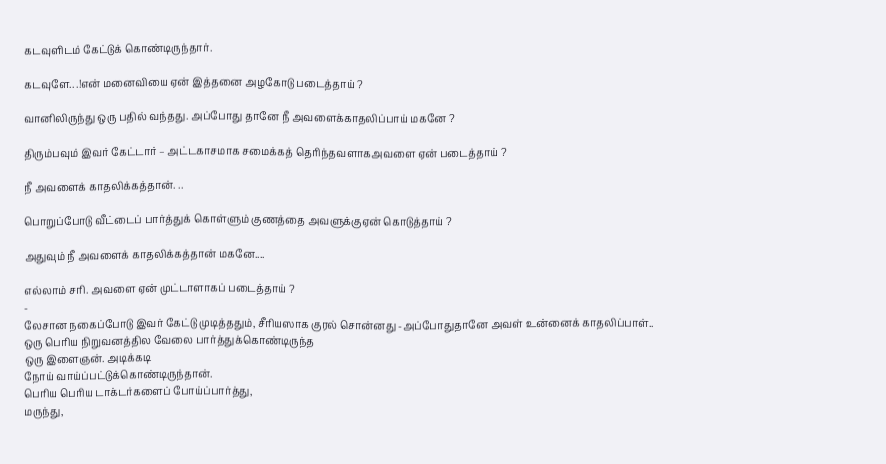கடவுளிடம் கேட்டுக் கொண்டிருந்தார்.

கடவுளே.. .!என் மனைவியை ஏன் இத்தனை அழகோடு படைத்தாய் ?

வானிலிருந்து ஒரு பதில் வந்தது. அப்போது தானே நீ அவளைக்காதலிப்பாய் மகனே ?

திரும்பவும் இவர் கேட்டார் – அட்டகாசமாக சமைக்கத் தெரிந்தவளாகஅவளை ஏன் படைத்தாய் ?

நீ அவளைக் காதலிக்கத்தான். ..

பொறுப்போடு வீட்டைப் பார்த்துக் கொள்ளும் குணத்தை அவளுக்குஏன் கொடுத்தாய் ?

அதுவும் நீ அவளைக் காதலிக்கத்தான் மகனே....

எல்லாம் சரி. அவளை ஏன் முட்டாளாகப் படைத்தாய் ?
-
லேசான நகைப்போடு இவர் கேட்டு முடித்ததும், சீரியஸாக குரல் சொன்னது -அப்போதுதானே அவள் உன்னைக் காதலிப்பாள்..
ஒரு பெரிய நிறுவனத்தில வேலை பார்த்துக்கொண்டிருந்த
ஒரு இளைஞன். அடிக்கடி
நோய் வாய்ப்பட்டுக்கொண்டிருந்தான்.
பெரிய பெரிய டாக்டர்களைப் போய்ப்பார்த்து,
மருந்து,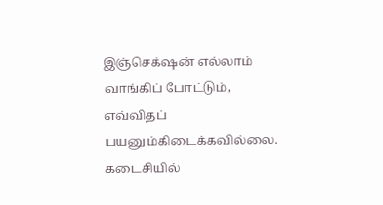இஞ்செக்‌ஷன் எல்லாம் வாங்கிப் போட்டும், எவ்விதப் பயனும்கிடைக்கவில்லை.
கடைசியில்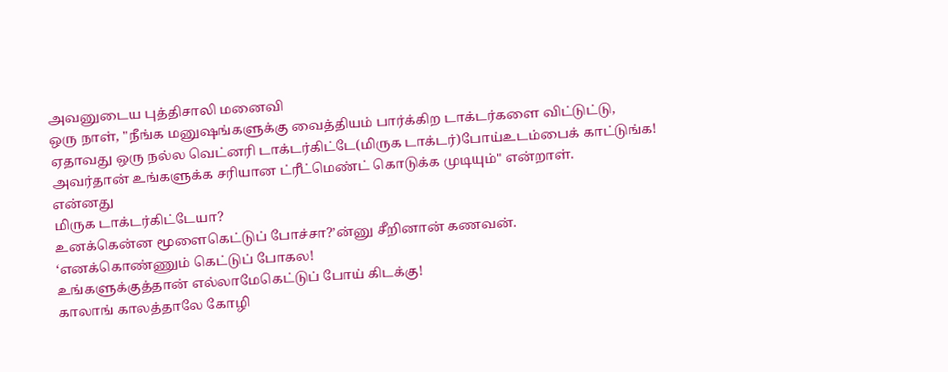அவனுடைய புத்திசாலி மனைவி
ஒரு நாள், "நீங்க மனுஷங்களுக்கு வைத்தியம் பார்க்கிற டாக்டர்களை விட்டுட்டு,
ஏதாவது ஒரு நல்ல வெட்னரி டாக்டர்கிட்டே(மிருக டாக்டர்)போய்உடம்பைக் காட்டுங்க!
அவர்தான் உங்களுக்க சரியான ட்ரீட்மெண்ட் கொடுக்க முடியும்" என்றாள்.
என்னது
மிருக டாக்டர்கிட்டேயா?
உனக்கென்ன மூளைகெட்டுப் போச்சா?’ன்னு சீறினான் கணவன்.
‘எனக்கொண்ணும் கெட்டுப் போகல!
உங்களுக்குத்தான் எல்லாமேகெட்டுப் போய் கிடக்கு!
காலாங் காலத்தாலே கோழி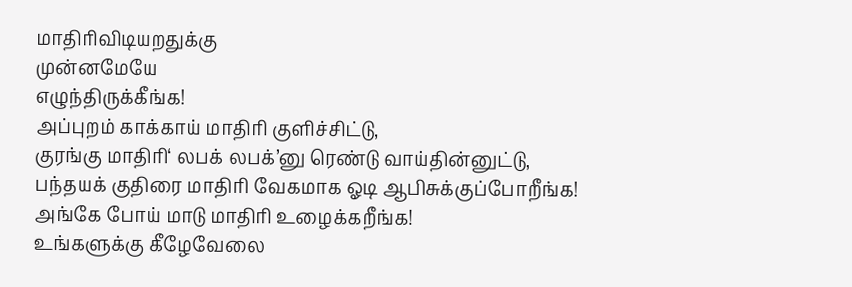மாதிரிவிடியறதுக்கு
முன்னமேயே
எழுந்திருக்கீங்க!
அப்புறம் காக்காய் மாதிரி குளிச்சிட்டு,
குரங்கு மாதிரி‘ லபக் லபக்’னு ரெண்டு வாய்தின்னுட்டு,
பந்தயக் குதிரை மாதிரி வேகமாக ஓடி ஆபிசுக்குப்போறீங்க!
அங்கே போய் மாடு மாதிரி உழைக்கறீங்க!
உங்களுக்கு கீழேவேலை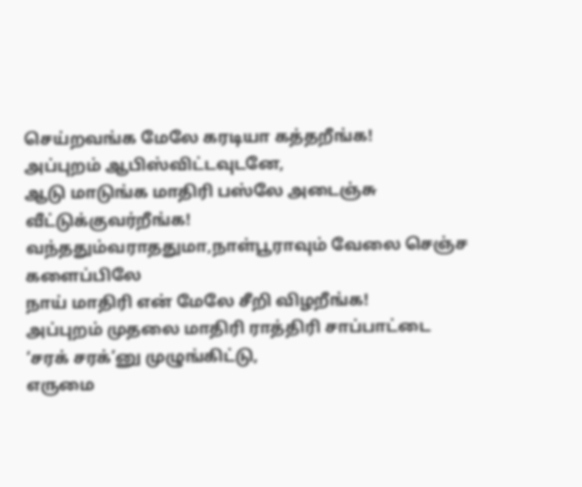செய்றவங்க மேலே கரடியா கத்தறீங்க!
அப்புறம் ஆபிஸ்விட்டவுடனே,
ஆடு மாடுங்க மாதிரி பஸ்லே அடைஞ்சு வீட்டுக்குவர்றீங்க!
வந்ததும்வராததுமா,நாள்பூராவும் வேலை செஞ்ச களைப்பிலே
நாய் மாதிரி என் மேலே சீறி விழறீங்க!
அப்புறம் முதலை மாதிரி ராத்திரி சாப்பாட்டை ‘சரக் சரக்’னு முழுங்கிட்டு,
எருமை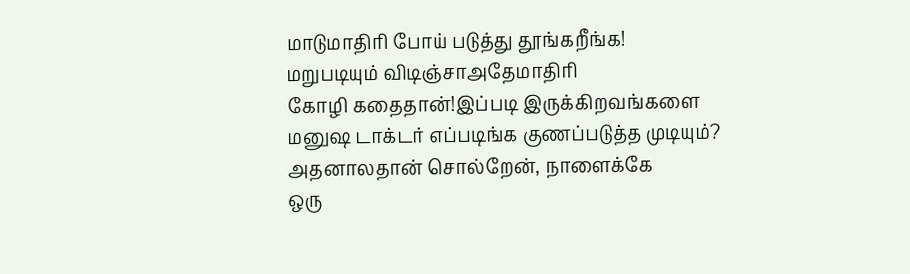மாடுமாதிரி போய் படுத்து தூங்கறீங்க!
மறுபடியும் விடிஞ்சாஅதேமாதிரி
கோழி கதைதான்!இப்படி இருக்கிறவங்களை
மனுஷ டாக்டர் எப்படிங்க குணப்படுத்த முடியும்?
அதனாலதான் சொல்றேன், நாளைக்கே
ஒரு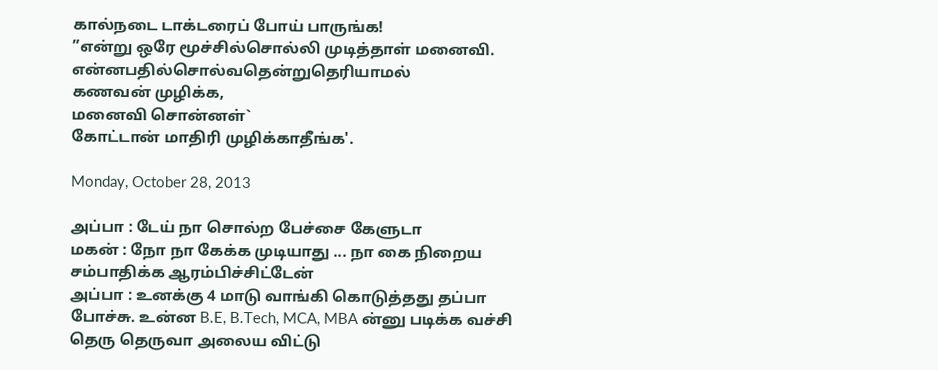கால்நடை டாக்டரைப் போய் பாருங்க!
”என்று ஒரே மூச்சில்சொல்லி முடித்தாள் மனைவி.
என்னபதில்சொல்வதென்றுதெரியாமல்
கணவன் முழிக்க,
மனைவி சொன்னள்`
கோட்டான் மாதிரி முழிக்காதீங்க'.

Monday, October 28, 2013

அப்பா : டேய் நா சொல்ற பேச்சை கேளுடா
மகன் : நோ நா கேக்க முடியாது ... நா கை நிறைய சம்பாதிக்க ஆரம்பிச்சிட்டேன்
அப்பா : உனக்கு 4 மாடு வாங்கி கொடுத்தது தப்பா போச்சு. உன்ன B.E, B.Tech, MCA, MBA ன்னு படிக்க வச்சி தெரு தெருவா அலைய விட்டு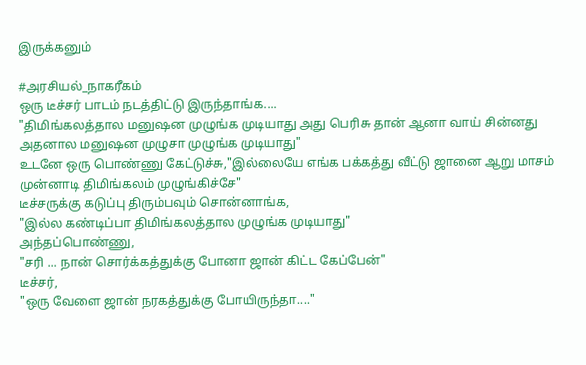இருக்கனும்

#அரசியல்_நாகரீகம்
ஒரு டீச்சர் பாடம் நடத்திட்டு இருந்தாங்க....
"திமிங்கலத்தால மனுஷன முழுங்க முடியாது அது பெரிசு தான் ஆனா வாய் சின்னது அதனால மனுஷன முழுசா முழுங்க முடியாது"
உடனே ஒரு பொண்ணு கேட்டுச்சு,"இல்லையே எங்க பக்கத்து வீட்டு ஜானை ஆறு மாசம் முன்னாடி திமிங்கலம் முழுங்கிச்சே"
டீச்சருக்கு கடுப்பு திரும்பவும் சொன்னாங்க,
"இல்ல கண்டிப்பா திமிங்கலத்தால முழுங்க முடியாது"
அந்தப்பொண்ணு,
"சரி ... நான் சொர்க்கத்துக்கு போனா ஜான் கிட்ட கேப்பேன்"
டீச்சர்,
"ஒரு வேளை ஜான் நரகத்துக்கு போயிருந்தா...."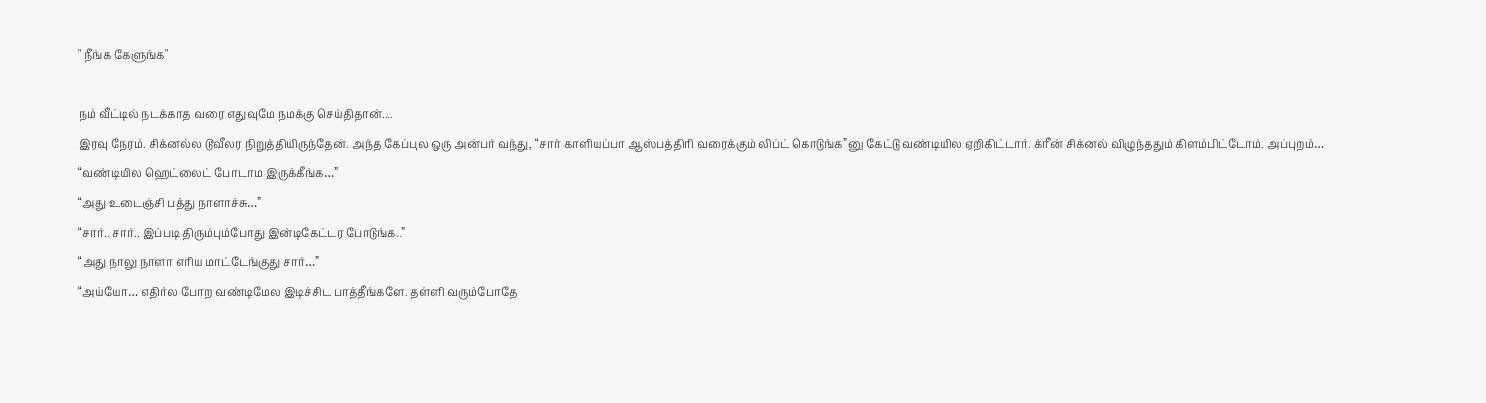" நீங்க கேளுங்க"

நம் வீட்டில் நடக்காத வரை எதுவுமே நமக்கு செய்திதான்....
இரவு நேரம். சிக்னல்ல டூவீலர நிறுத்தியிருந்தேன். அந்த கேப்புல ஒரு அன்பர் வந்து, “சார் காளியப்பா ஆஸ்பத்திரி வரைக்கும் லிப்ட் கொடுங்க”னு கேட்டு வண்டியில ஏறிகிட்டார். க்ரீன் சிக்னல் விழுந்ததும் கிளம்பிட்டோம். அப்புறம்…
“வண்டியில ஹெட்லைட் போடாம இருக்கீங்க…”
“அது உடைஞ்சி பத்து நாளாச்சு…”
“சார்.. சார்.. இப்படி திரும்பும்போது இன்டிகேட்டர போடுங்க..”
“அது நாலு நாளா எரிய மாட்டேங்குது சார்…”
“அய்யோ… எதிர்ல போற வண்டிமேல இடிச்சிட பாத்தீங்களே. தள்ளி வரும்போதே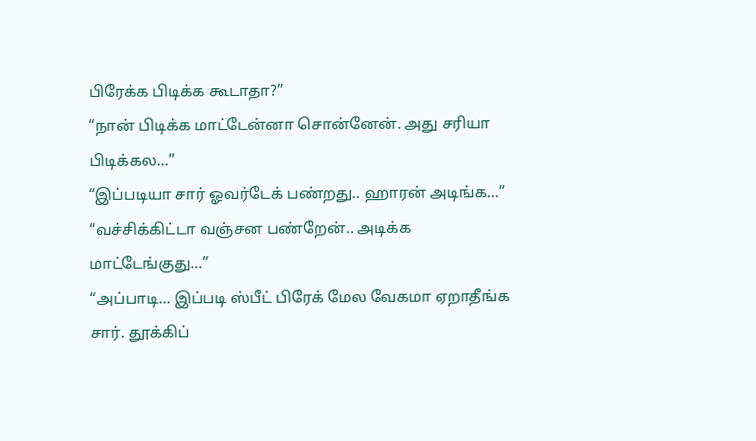பிரேக்க பிடிக்க கூடாதா?”
“நான் பிடிக்க மாட்டேன்னா சொன்னேன். அது சரியா பிடிக்கல…”
“இப்படியா சார் ஓவர்டேக் பண்றது.. ஹாரன் அடிங்க...”
“வச்சிக்கிட்டா வஞ்சன பண்றேன்.. அடிக்க மாட்டேங்குது...”
“அப்பாடி… இப்படி ஸ்பீட் பிரேக் மேல வேகமா ஏறாதீங்க சார். தூக்கிப்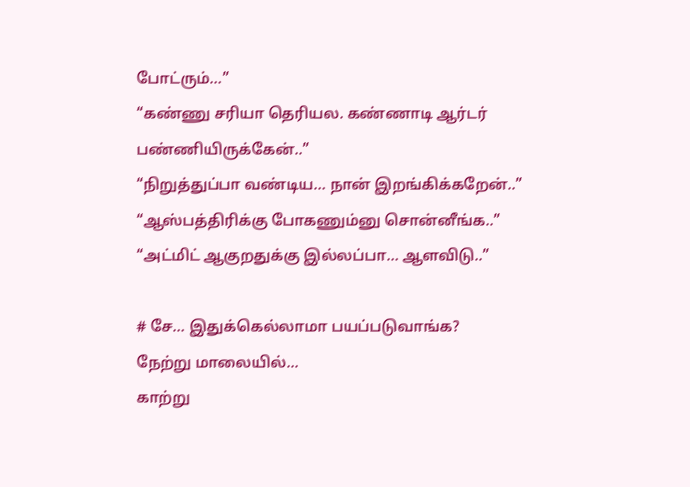போட்ரும்…”
“கண்ணு சரியா தெரியல. கண்ணாடி ஆர்டர் பண்ணியிருக்கேன்..”
“நிறுத்துப்பா வண்டிய… நான் இறங்கிக்கறேன்..”
“ஆஸ்பத்திரிக்கு போகணும்னு சொன்னீங்க..”
“அட்மிட் ஆகுறதுக்கு இல்லப்பா… ஆளவிடு..”

# சே… இதுக்கெல்லாமா பயப்படுவாங்க?
நேற்று மாலையில்...
காற்று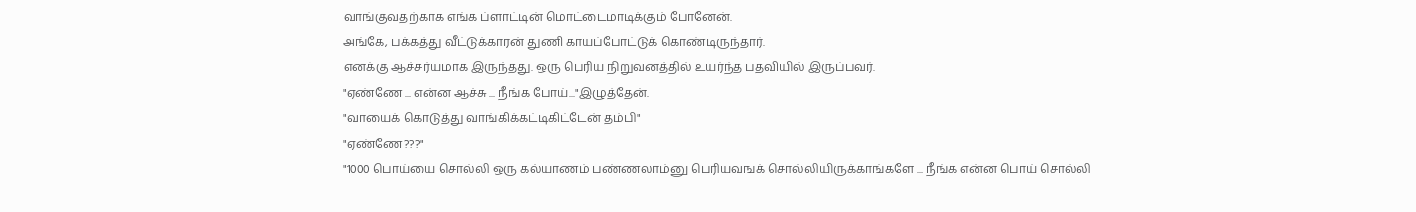வாங்குவதற்காக எங்க ப்ளாட்டின் மொட்டைமாடிக்கும் போனேன்.
அங்கே, பக்கத்து வீட்டுக்காரன் துணி காயப்போட்டுக் கொண்டிருந்தார்.
எனக்கு ஆச்சர்யமாக இருந்தது. ஒரு பெரிய நிறுவனத்தில் உயர்ந்த பதவியில் இருப்பவர்.
"ஏண்ணே ... என்ன ஆச்சு ... நீங்க போய்..."இழுத்தேன்.
"வாயைக் கொடுத்து வாங்கிக்கட்டிகிட்டேன் தம்பி"
"ஏண்ணே???"
"1000 பொய்யை சொல்லி ஒரு கல்யாணம் பண்ணலாம்னு பெரியவஙக் சொல்லியிருக்காங்களே ... நீங்க என்ன பொய் சொல்லி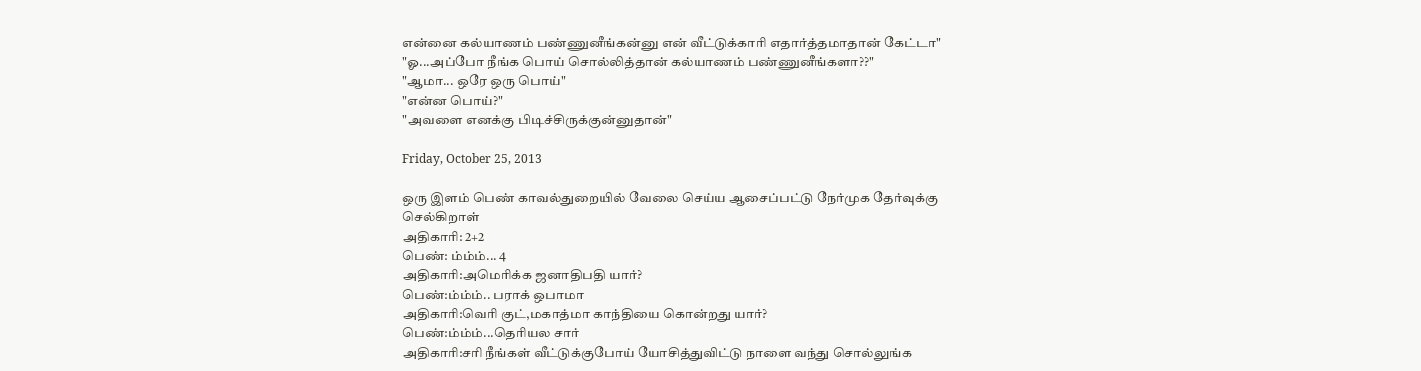என்னை கல்யாணம் பண்ணுனீங்கன்னு என் வீட்டுக்காரி எதார்த்தமாதான் கேட்டா"
"ஓ...அப்போ நீங்க பொய் சொல்லித்தான் கல்யாணம் பண்ணுனீங்களா??"
"ஆமா... ஒரே ஒரு பொய்"
"என்ன பொய்?"
"அவளை எனக்கு பிடிச்சிருக்குன்னுதான்"

Friday, October 25, 2013

ஒரு இளம் பெண் காவல்துறையில் வேலை செய்ய ஆசைப்பட்டு நேர்முக தேர்வுக்கு செல்கிறாள்
அதிகாரி: 2+2
பெண்: ம்ம்ம்... 4
அதிகாரி:அமெரிக்க ஜனாதிபதி யார்?
பெண்:ம்ம்ம்.. பராக் ஒபாமா
அதிகாரி:வெரி குட்,மகாத்மா காந்தியை கொன்றது யார்?
பெண்:ம்ம்ம்...தெரியல சார்
அதிகாரி:சரி நீங்கள் வீட்டுக்குபோய் யோசித்துவிட்டு நாளை வந்து சொல்லுங்க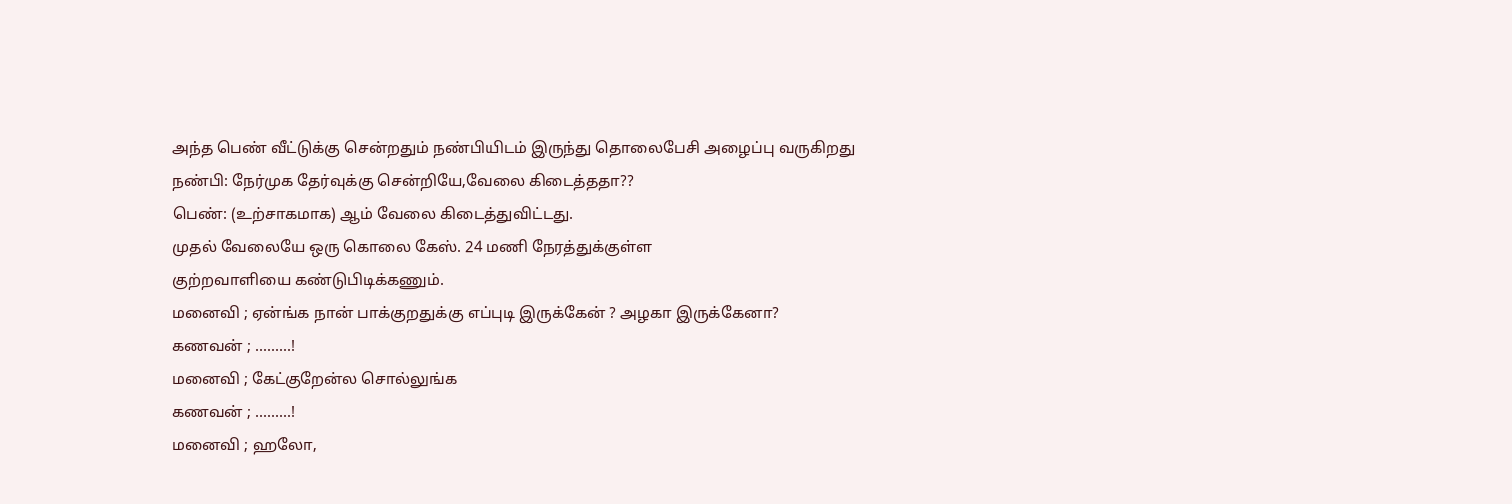அந்த பெண் வீட்டுக்கு சென்றதும் நண்பியிடம் இருந்து தொலைபேசி அழைப்பு வருகிறது
நண்பி: நேர்முக தேர்வுக்கு சென்றியே,வேலை கிடைத்ததா??
பெண்: (உற்சாகமாக) ஆம் வேலை கிடைத்துவிட்டது.
முதல் வேலையே ஒரு கொலை கேஸ். 24 மணி நேரத்துக்குள்ள
குற்றவாளியை கண்டுபிடிக்கணும்.
மனைவி ; ஏன்ங்க நான் பாக்குறதுக்கு எப்புடி இருக்கேன் ? அழகா இருக்கேனா?
கணவன் ; .........!
மனைவி ; கேட்குறேன்ல சொல்லுங்க
கணவன் ; .........!
மனைவி ; ஹலோ,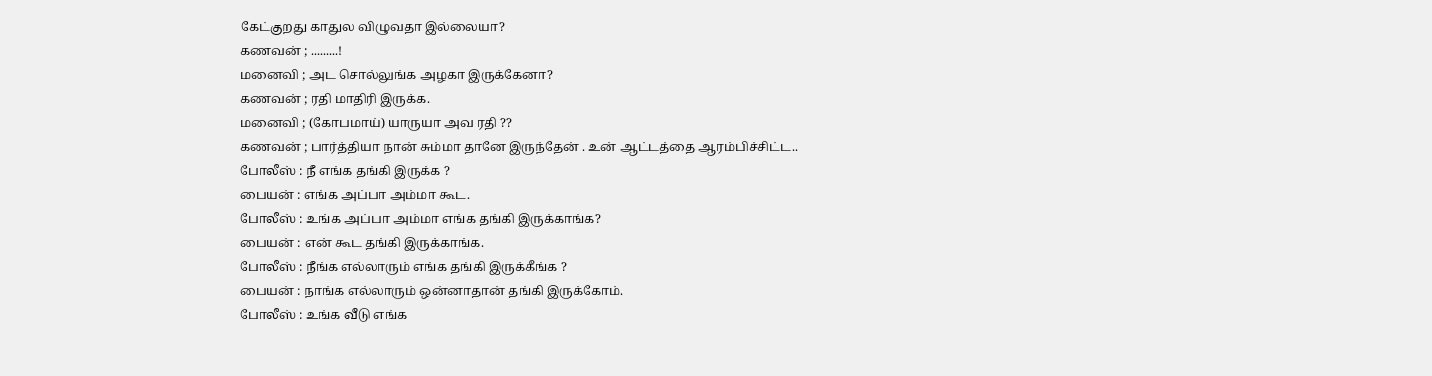கேட்குறது காதுல விழுவதா இல்லையா?
கணவன் ; .........!
மனைவி ; அட சொல்லுங்க அழகா இருக்கேனா?
கணவன் ; ரதி மாதிரி இருக்க.
மனைவி ; (கோபமாய்) யாருயா அவ ரதி ??
கணவன் ; பார்த்தியா நான் சும்மா தானே இருந்தேன் . உன் ஆட்டத்தை ஆரம்பிச்சிட்ட..
போலீஸ் : நீ எங்க தங்கி இருக்க ?
பையன் : எங்க அப்பா அம்மா கூட.
போலீஸ் : உங்க அப்பா அம்மா எங்க தங்கி இருக்காங்க?
பையன் : என் கூட தங்கி இருக்காங்க.
போலீஸ் : நீங்க எல்லாரும் எங்க தங்கி இருக்கீங்க ?
பையன் : நாங்க எல்லாரும் ஒன்னாதான் தங்கி இருக்கோம்.
போலீஸ் : உங்க வீடு எங்க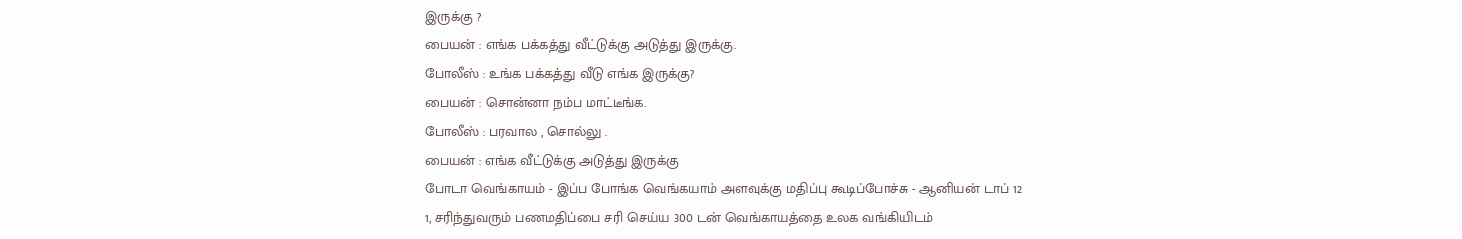இருக்கு ?
பையன் : எங்க பக்கத்து வீட்டுக்கு அடுத்து இருக்கு.
போலீஸ் : உங்க பக்கத்து வீடு எங்க இருக்கு?
பையன் : சொன்னா நம்ப மாட்டீங்க.
போலீஸ் : பரவால , சொல்லு .
பையன் : எங்க வீட்டுக்கு அடுத்து இருக்கு
போடா வெங்காயம் - இப்ப போங்க வெங்கயாம் அளவுக்கு மதிப்பு கூடிப்போச்சு - ஆனியன் டாப் 12
1, சரிந்துவரும் பணமதிப்பை சரி செய்ய 300 டன் வெங்காயத்தை உலக வங்கியிடம்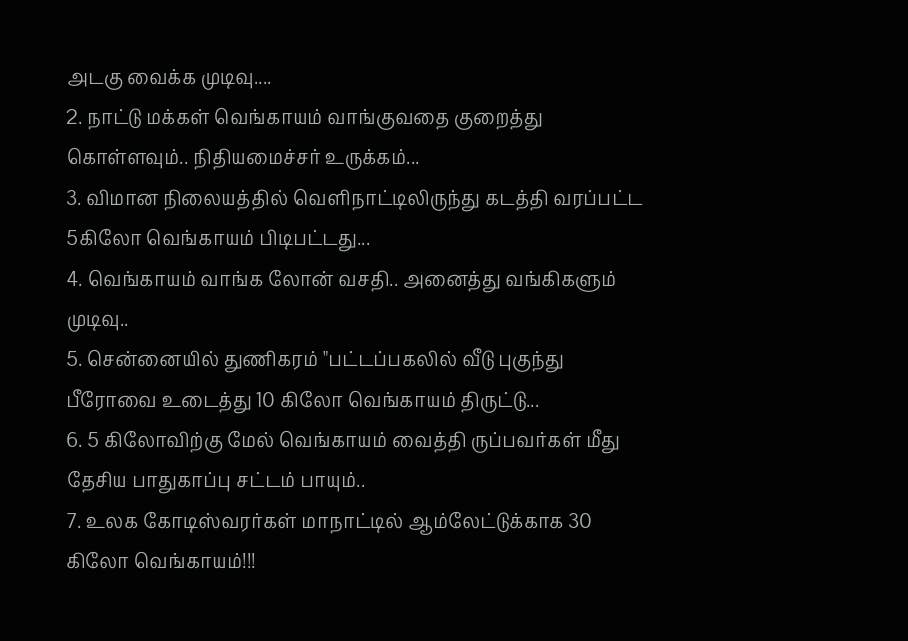அடகு வைக்க முடிவு....
2. நாட்டு மக்கள் வெங்காயம் வாங்குவதை குறைத்து கொள்ளவும்.. நிதியமைச்சர் உருக்கம்...
3. விமான நிலையத்தில் வெளிநாட்டிலிருந்து கடத்தி வரப்பட்ட 5கிலோ வெங்காயம் பிடிபட்டது...
4. வெங்காயம் வாங்க லோன் வசதி.. அனைத்து வங்கிகளும் முடிவு..
5. சென்னையில் துணிகரம் "பட்டப்பகலில் வீடு புகுந்து பீரோவை உடைத்து 10 கிலோ வெங்காயம் திருட்டு...
6. 5 கிலோவிற்கு மேல் வெங்காயம் வைத்தி ருப்பவர்கள் மீது தேசிய பாதுகாப்பு சட்டம் பாயும்..
7. உலக கோடிஸ்வரர்கள் மாநாட்டில் ஆம்லேட்டுக்காக 30 கிலோ வெங்காயம்!!!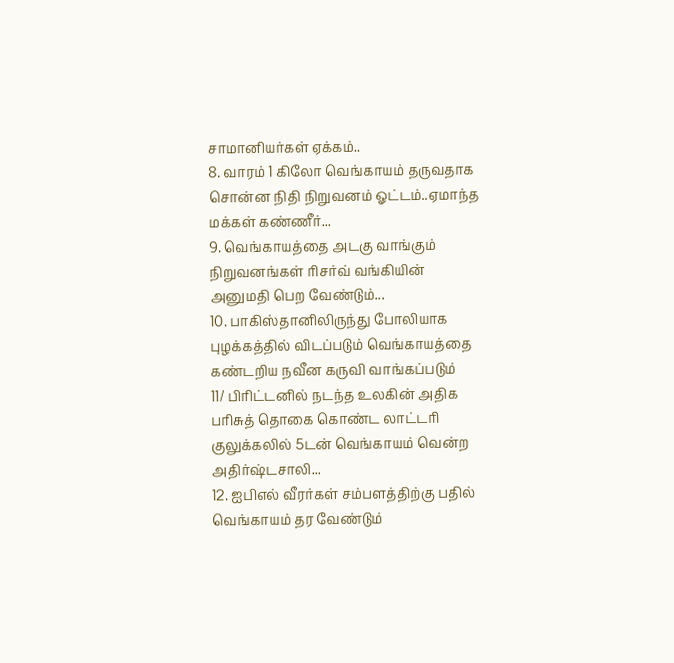சாமானியர்கள் ஏக்கம்..
8. வாரம் 1 கிலோ வெங்காயம் தருவதாக சொன்ன நிதி நிறுவனம் ஓட்டம்..ஏமாந்த மக்கள் கண்ணீர்...
9. வெங்காயத்தை அடகு வாங்கும் நிறுவனங்கள் ரிசர்வ் வங்கியின் அனுமதி பெற வேண்டும்...
10. பாகிஸ்தானிலிருந்து போலியாக புழக்கத்தில் விடப்படும் வெங்காயத்தை கண்டறிய நவீன கருவி வாங்கப்படும்
11/ பிரிட்டனில் நடந்த உலகின் அதிக பரிசுத் தொகை கொண்ட லாட்டரி குலுக்கலில் 5டன் வெங்காயம் வென்ற அதிர்ஷ்டசாலி...
12. ஐபிஎல் வீரர்கள் சம்பளத்திற்கு பதில் வெங்காயம் தர வேண்டும்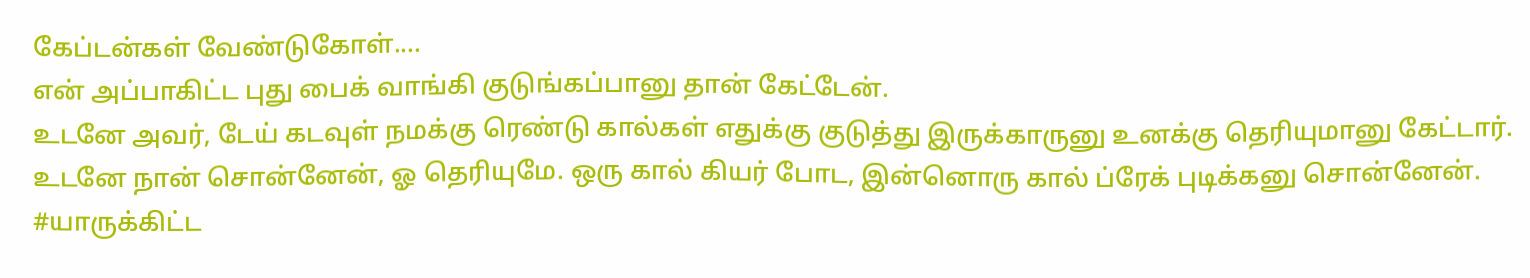கேப்டன்கள் வேண்டுகோள்....
என் அப்பாகிட்ட புது பைக் வாங்கி குடுங்கப்பானு தான் கேட்டேன்.
உடனே அவர், டேய் கடவுள் நமக்கு ரெண்டு கால்கள் எதுக்கு குடுத்து இருக்காருனு உனக்கு தெரியுமானு கேட்டார்.
உடனே நான் சொன்னேன், ஓ தெரியுமே. ஒரு கால் கியர் போட, இன்னொரு கால் ப்ரேக் புடிக்கனு சொன்னேன்.
#யாருக்கிட்ட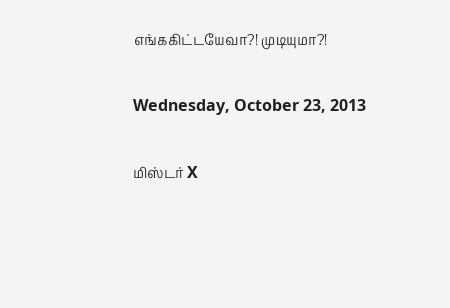எங்ககிட்டயேவா?! முடியுமா?!

Wednesday, October 23, 2013

மிஸ்டர் X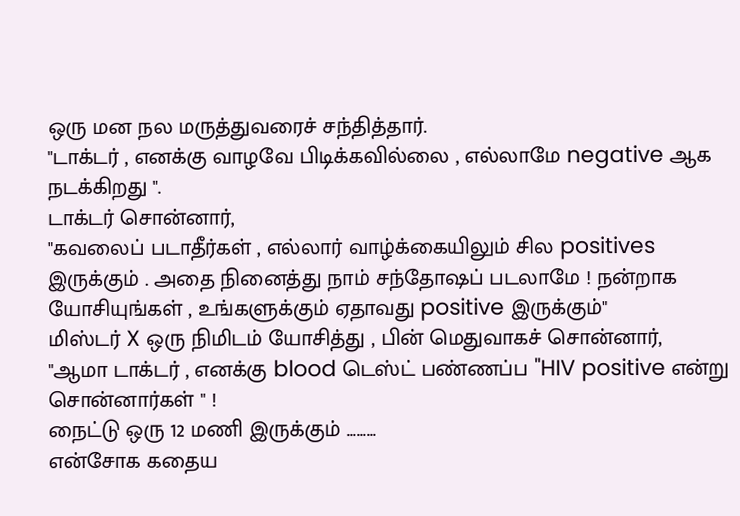ஒரு மன நல மருத்துவரைச் சந்தித்தார்.
"டாக்டர் , எனக்கு வாழவே பிடிக்கவில்லை , எல்லாமே negative ஆக நடக்கிறது ".
டாக்டர் சொன்னார்,
"கவலைப் படாதீர்கள் , எல்லார் வாழ்க்கையிலும் சில positives இருக்கும் . அதை நினைத்து நாம் சந்தோஷப் படலாமே ! நன்றாக யோசியுங்கள் , உங்களுக்கும் ஏதாவது positive இருக்கும்"
மிஸ்டர் X ஒரு நிமிடம் யோசித்து , பின் மெதுவாகச் சொன்னார்,
"ஆமா டாக்டர் , எனக்கு blood டெஸ்ட் பண்ணப்ப "HIV positive என்று சொன்னார்கள் " !
நைட்டு ஒரு 12 மணி இருக்கும் .........
என்சோக கதைய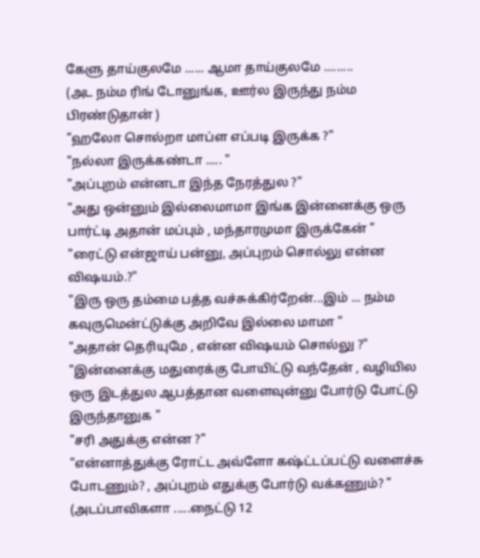கேளு தாய்குலமே ...... ஆமா தாய்குலமே .........
(அட நம்ம ரிங் டோனுங்க, ஊர்ல இருந்து நம்ம பிரண்டுதான் )
"ஹலோ சொல்றா மாப்ள எப்படி இருக்க ?"
"நல்லா இருக்கண்டா ..... "
"அப்புறம் என்னடா இந்த நேரத்துல ?"
"அது ஒன்னும் இல்லைமாமா இங்க இன்னைக்கு ஒரு பார்ட்டி அதான் மப்பும் , மந்தாரமுமா இருக்கேன் "
"ரைட்டு என்ஜாய் பன்னு, அப்புறம் சொல்லு என்ன விஷயம்.?"
"இரு ஒரு தம்மை பத்த வச்சுக்கிர்றேன்...இம் ... நம்ம கவுருமென்ட்டுக்கு அறிவே இல்லை மாமா "
"அதான் தெரியுமே , என்ன விஷயம் சொல்லு ?"
"இன்னைக்கு மதுரைக்கு போயிட்டு வந்தேன் , வழியில ஒரு இடத்துல ஆபத்தான வளைவுன்னு போர்டு போட்டு இருந்தானுக "
"சரி அதுக்கு என்ன ?"
"என்னாத்துக்கு ரோட்ட அவ்ளோ கஷ்ட்டப்பட்டு வளைச்சு போடணும்? , அப்புறம் எதுக்கு போர்டு வக்கணும்? "
(அடப்பாவிகளா .....நைட்டு 12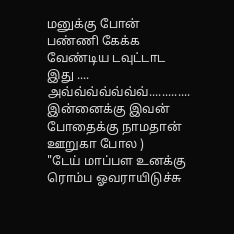மனுக்கு போன் பண்ணி கேக்க வேண்டிய டவுட்டாட இது .... அவ்வ்வ்வ்வ்வ்வ்............. இன்னைக்கு இவன் போதைக்கு நாமதான் ஊறுகா போல )
"டேய் மாப்பள உனக்கு ரொம்ப ஓவராயிடுச்சு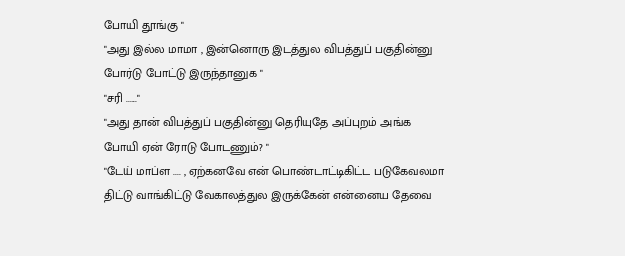போயி தூங்கு "
"அது இல்ல மாமா , இன்னொரு இடத்துல விபத்துப் பகுதின்னு போர்டு போட்டு இருந்தானுக "
"சரி ......"
"அது தான் விபத்துப் பகுதின்னு தெரியுதே அப்புறம் அங்க போயி ஏன் ரோடு போடணும்? "
"டேய் மாப்ள .... , ஏற்கனவே என் பொண்டாட்டிகிட்ட படுகேவலமா திட்டு வாங்கிட்டு வேகாலத்துல இருக்கேன் என்னைய தேவை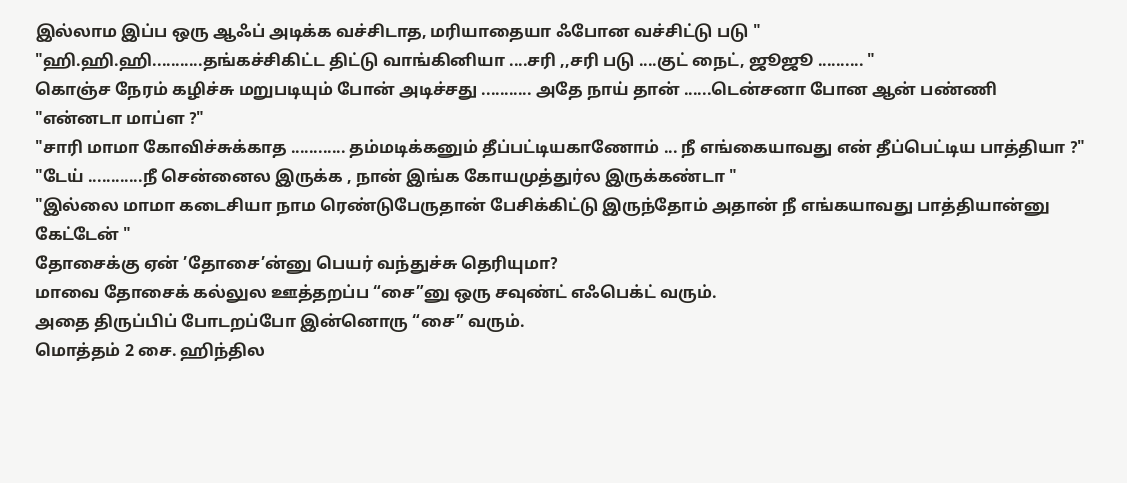இல்லாம இப்ப ஒரு ஆஃப் அடிக்க வச்சிடாத, மரியாதையா ஃபோன வச்சிட்டு படு "
"ஹி.ஹி.ஹி...........தங்கச்சிகிட்ட திட்டு வாங்கினியா ....சரி ,,சரி படு ....குட் நைட், ஜூஜூ .......... "
கொஞ்ச நேரம் கழிச்சு மறுபடியும் போன் அடிச்சது ........... அதே நாய் தான் ......டென்சனா போன ஆன் பண்ணி
"என்னடா மாப்ள ?"
"சாரி மாமா கோவிச்சுக்காத ............ தம்மடிக்கனும் தீப்பட்டியகாணோம் ... நீ எங்கையாவது என் தீப்பெட்டிய பாத்தியா ?"
"டேய் ............நீ சென்னைல இருக்க , நான் இங்க கோயமுத்துர்ல இருக்கண்டா "
"இல்லை மாமா கடைசியா நாம ரெண்டுபேருதான் பேசிக்கிட்டு இருந்தோம் அதான் நீ எங்கயாவது பாத்தியான்னு கேட்டேன் "
தோசைக்கு ஏன் ’தோசை’ன்னு பெயர் வந்துச்சு தெரியுமா?
மாவை தோசைக் கல்லுல ஊத்தறப்ப “சை”னு ஒரு சவுண்ட் எஃபெக்ட் வரும்.
அதை திருப்பிப் போடறப்போ இன்னொரு “சை” வரும்.
மொத்தம் 2 சை. ஹிந்தில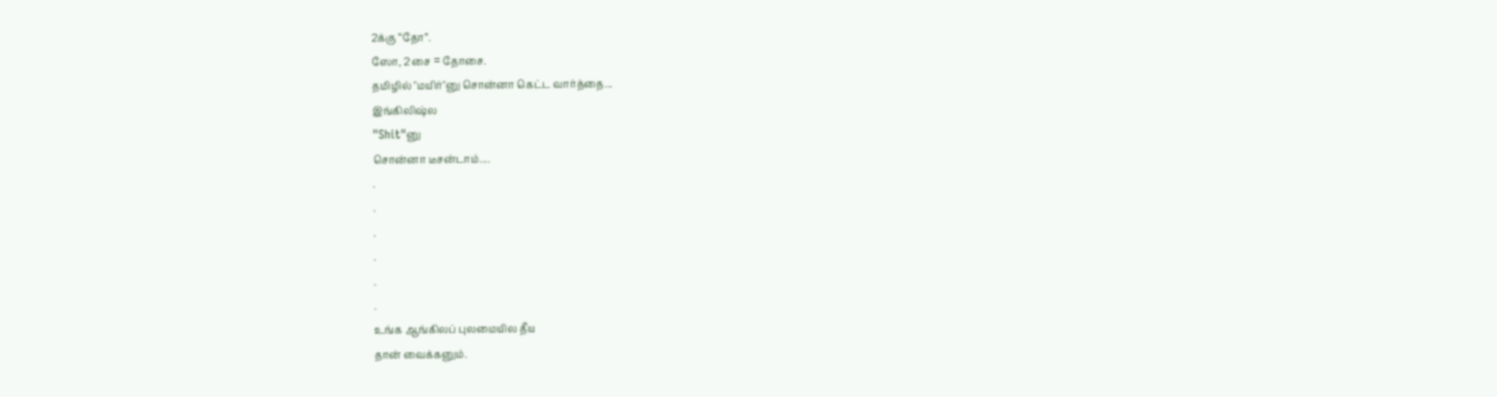2க்கு “தோ”.
ஸோ, 2 சை = தோசை.
தமிழில் "மயிர்"னு சொன்னா கெட்ட வார்த்தை...
இங்கிலிஷ்ல
"Shit"னு
சொன்னா டீசன்டாம்....
.
.
.
.
.
.
உங்க ஆங்கிலப் புலமையில தீய
தான் வைக்கனும்.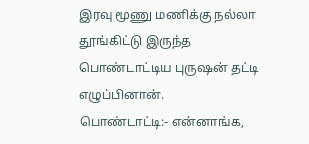இரவு மூணு மணிக்கு நல்லா தூங்கிட்டு இருந்த
பொண்டாட்டிய புருஷன் தட்டி எழுப்பினான்.
பொண்டாட்டி:- என்னாங்க,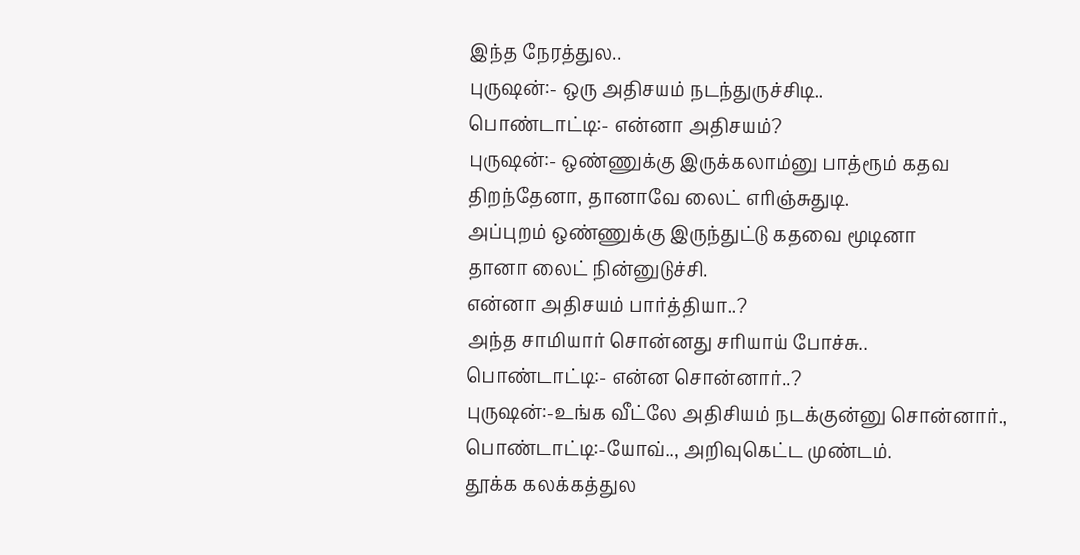இந்த நேரத்துல..
புருஷன்:- ஒரு அதிசயம் நடந்துருச்சிடி..
பொண்டாட்டி:- என்னா அதிசயம்?
புருஷன்:- ஒண்ணுக்கு இருக்கலாம்னு பாத்ரூம் கதவ
திறந்தேனா, தானாவே லைட் எரிஞ்சுதுடி.
அப்புறம் ஒண்ணுக்கு இருந்துட்டு கதவை மூடினா
தானா லைட் நின்னுடுச்சி.
என்னா அதிசயம் பார்த்தியா..?
அந்த சாமியார் சொன்னது சரியாய் போச்சு..
பொண்டாட்டி:- என்ன சொன்னார்..?
புருஷன்:-உங்க வீட்லே அதிசியம் நடக்குன்னு சொன்னார்.,
பொண்டாட்டி:-யோவ்.., அறிவுகெட்ட முண்டம்.
தூக்க கலக்கத்துல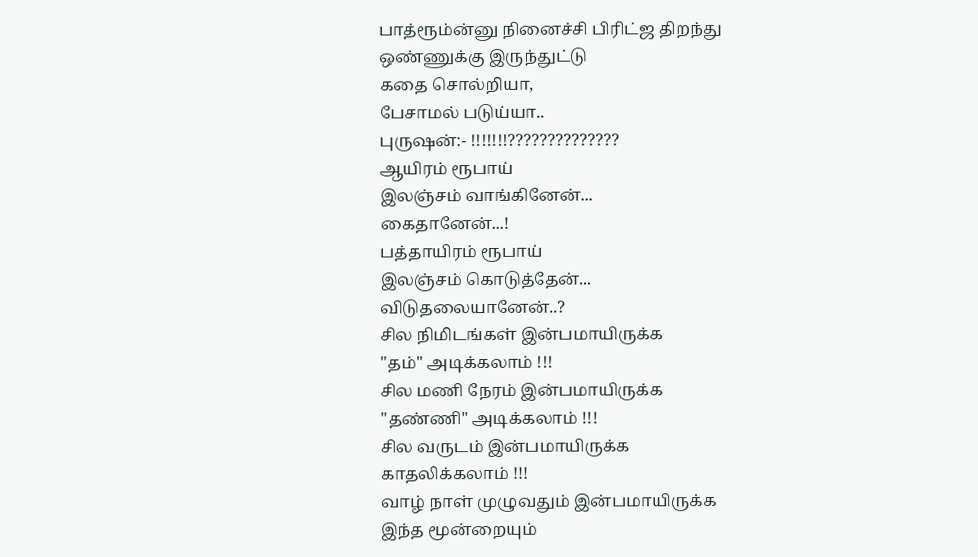பாத்ரூம்ன்னு நினைச்சி பிரிட்ஜ திறந்து
ஒண்ணுக்கு இருந்துட்டு
கதை சொல்றியா,
பேசாமல் படுய்யா..
புருஷன்:- !!!!!!!??????????????
ஆயிரம் ரூபாய்
இலஞ்சம் வாங்கினேன்...
கைதானேன்...!
பத்தாயிரம் ரூபாய்
இலஞ்சம் கொடுத்தேன்...
விடுதலையானேன்..?
சில நிமிடங்கள் இன்பமாயிருக்க
"தம்" அடிக்கலாம் !!!
சில மணி நேரம் இன்பமாயிருக்க
"தண்ணி" அடிக்கலாம் !!!
சில வருடம் இன்பமாயிருக்க
காதலிக்கலாம் !!!
வாழ் நாள் முழுவதும் இன்பமாயிருக்க
இந்த மூன்றையும்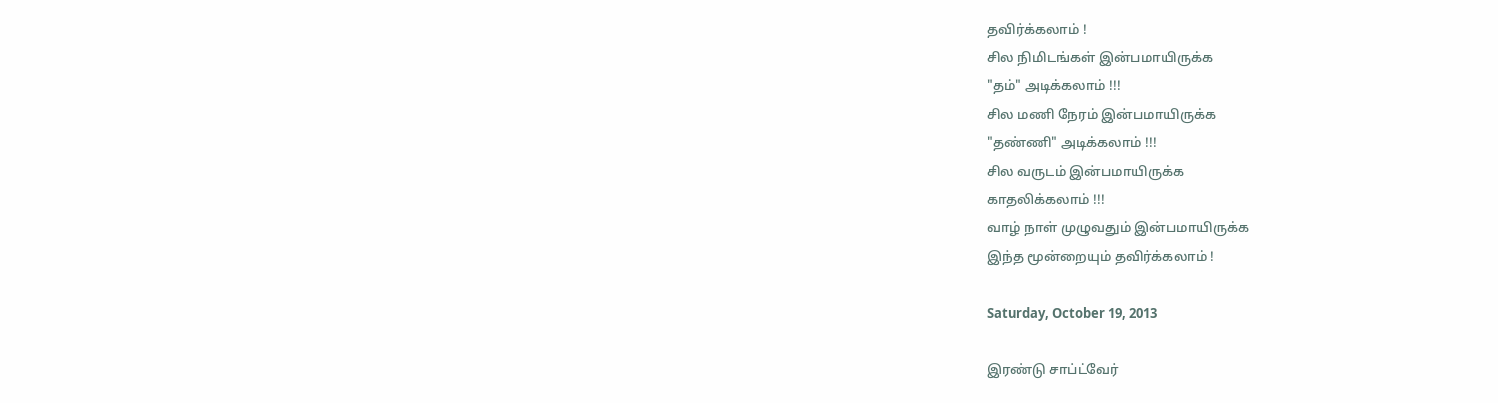தவிர்க்கலாம் !
சில நிமிடங்கள் இன்பமாயிருக்க
"தம்" அடிக்கலாம் !!!
சில மணி நேரம் இன்பமாயிருக்க
"தண்ணி" அடிக்கலாம் !!!
சில வருடம் இன்பமாயிருக்க
காதலிக்கலாம் !!!
வாழ் நாள் முழுவதும் இன்பமாயிருக்க
இந்த மூன்றையும் தவிர்க்கலாம் !

Saturday, October 19, 2013

இரண்டு சாப்ட்வேர்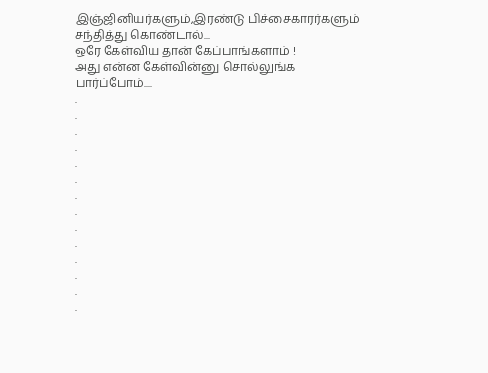இஞ்ஜினியர்களும்,இரண்டு பிச்சைகாரர்களும் சந்தித்து கொண்டால்...
ஒரே கேள்விய தான் கேப்பாங்களாம் !
அது என்ன கேள்வின்னு சொல்லுங்க பார்ப்போம்....
.
.
.
.
.
.
.
.
.
.
.
.
.
.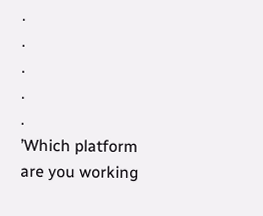.
.
.
.
.
’Which platform are you working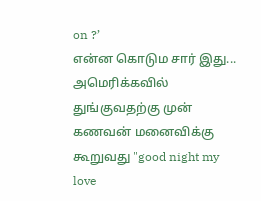on ?’
என்ன கொடும சார் இது...
அமெரிக்கவில் துங்குவதற்கு முன் கணவன் மனைவிக்கு கூறுவது "good night my love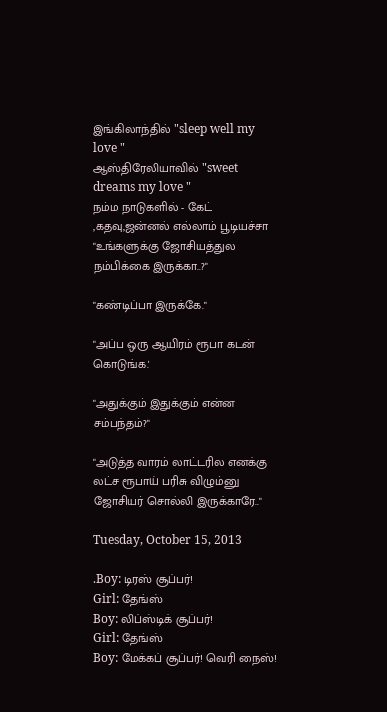இங்கிலாந்தில் "sleep well my love "
ஆஸ்திரேலியாவில் "sweet dreams my love "
நம்ம நாடுகளில் - கேட் ,கதவு,ஜன்னல் எல்லாம் பூடியச்சா
"உங்களுக்கு ஜோசியத்துல நம்பிக்கை இருக்கா..?"

"கண்டிப்பா இருக்கே."

"அப்ப ஒரு ஆயிரம் ரூபா கடன் கொடுங்க.'

"அதுக்கும் இதுக்கும் என்ன சம்பந்தம்?"

"அடுத்த வாரம் லாட்டரில எனக்கு லட்ச ரூபாய் பரிசு விழும்னு ஜோசியர் சொல்லி இருக்காரே.."

Tuesday, October 15, 2013

.Boy: டிரஸ் சூப்பர்!
Girl: தேங்ஸ்
Boy: லிப்ஸ்டிக் சூப்பர்!
Girl: தேங்ஸ்
Boy: மேக்கப் சூப்பர்! வெரி நைஸ்!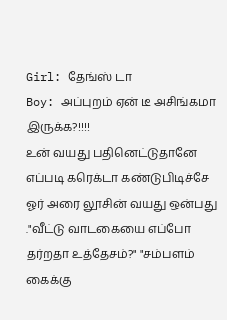Girl: தேங்ஸ் டா
Boy: அப்புறம் ஏன் டீ அசிங்கமா இருக்க?!!!!
உன் வயது பதினெட்டுதானே
எப்படி கரெக்டா கண்டுபிடிச்சே
ஓர் அரை லூசின் வயது ஒன்பது
."வீட்டு வாடகையை எப்போ தர்றதா உத்தேசம்?" "சம்பளம் கைக்கு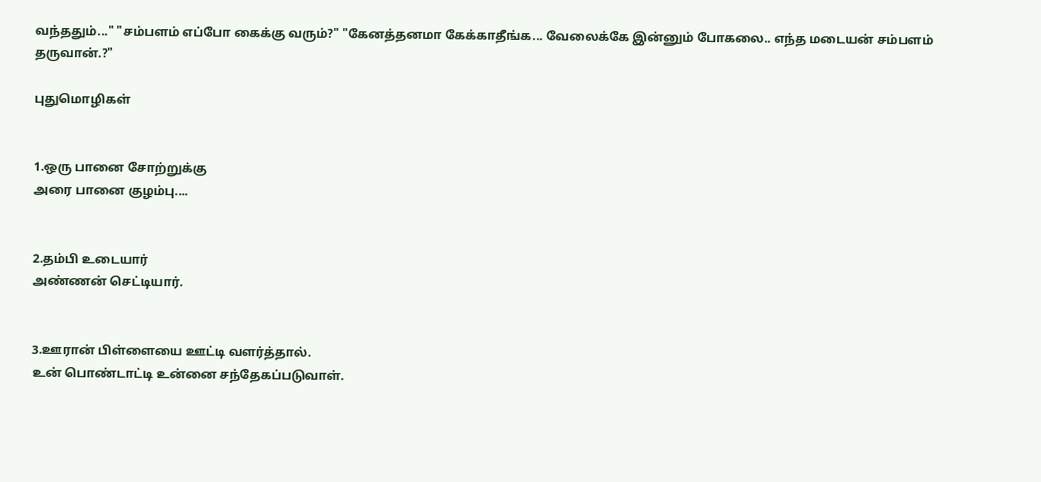வந்ததும்..." "சம்பளம் எப்போ கைக்கு வரும்?" "கேனத்தனமா கேக்காதீங்க... வேலைக்கே இன்னும் போகலை.. எந்த மடையன் சம்பளம் தருவான்.?"

புதுமொழிகள்


1.ஒரு பானை சோற்றுக்கு
அரை பானை குழம்பு....


2.தம்பி உடையார்
அண்ணன் செட்டியார்.


3.ஊரான் பிள்ளையை ஊட்டி வளர்த்தால்.
உன் பொண்டாட்டி உன்னை சந்தேகப்படுவாள்.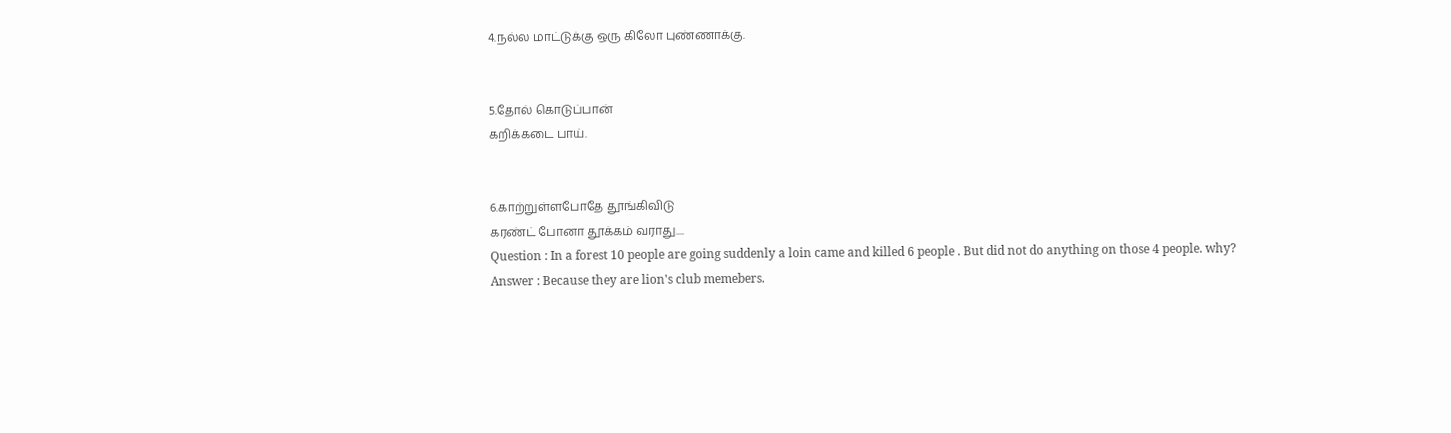4.நல்ல மாட்டுக்கு ஒரு கிலோ புண்ணாக்கு.


5.தோல் கொடுப்பான்
கறிக்கடை பாய்.


6.காற்றுள்ளபோதே தூங்கிவிடு
கரண்ட் போனா தூக்கம் வராது....
Question : In a forest 10 people are going suddenly a loin came and killed 6 people . But did not do anything on those 4 people. why?
Answer : Because they are lion's club memebers.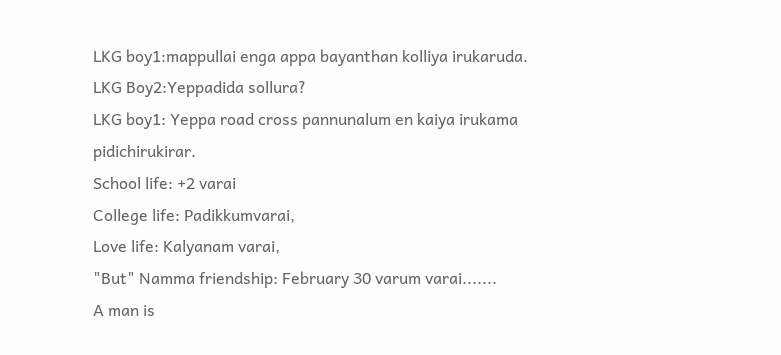LKG boy1:mappullai enga appa bayanthan kolliya irukaruda.
LKG Boy2:Yeppadida sollura?
LKG boy1: Yeppa road cross pannunalum en kaiya irukama pidichirukirar.
School life: +2 varai
College life: Padikkumvarai,
Love life: Kalyanam varai,
"But" Namma friendship: February 30 varum varai.......
A man is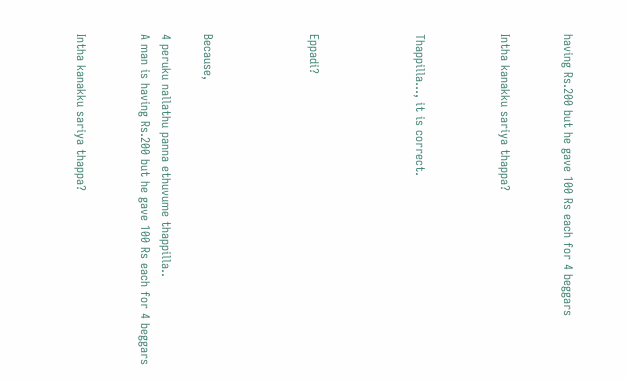having Rs.200 but he gave 100 Rs each for 4 beggars


Intha kanakku sariya thappa?



Thappilla..., it is correct.




Eppadi?




Because,

4 peruku nallathu panna ethuvume thappilla..
A man is having Rs.200 but he gave 100 Rs each for 4 beggars


Intha kanakku sariya thappa?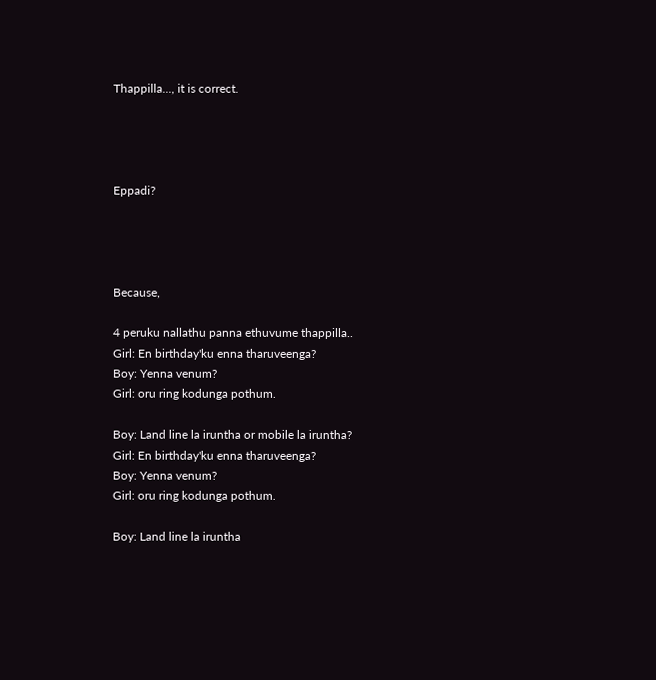Thappilla..., it is correct.




Eppadi?




Because,

4 peruku nallathu panna ethuvume thappilla..
Girl: En birthday'ku enna tharuveenga?
Boy: Yenna venum?
Girl: oru ring kodunga pothum.

Boy: Land line la iruntha or mobile la iruntha?
Girl: En birthday'ku enna tharuveenga?
Boy: Yenna venum?
Girl: oru ring kodunga pothum.

Boy: Land line la iruntha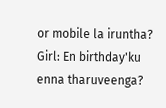or mobile la iruntha?
Girl: En birthday'ku enna tharuveenga?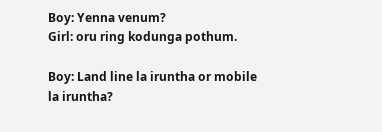Boy: Yenna venum?
Girl: oru ring kodunga pothum.

Boy: Land line la iruntha or mobile la iruntha?